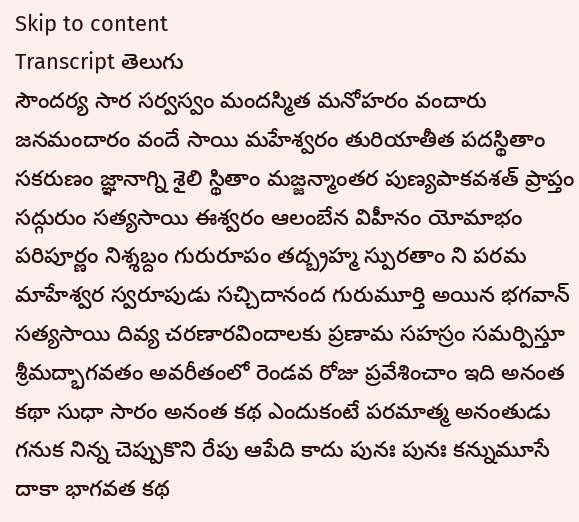Skip to content
Transcript తెలుగు
సౌందర్య సార సర్వస్వం మందస్మిత మనోహరం వందారు జనమందారం వందే సాయి మహేశ్వరం తురియాతీత పదస్థితాం సకరుణం జ్ఞానాగ్ని శైలి స్థితాం మజ్జన్మాంతర పుణ్యపాకవశత్ ప్రాప్తం సద్గురుం సత్యసాయి ఈశ్వరం ఆలంబేన విహీనం యోమాభం పరిపూర్ణం నిశ్శబ్దం గురురూపం తద్బ్రహ్మ స్పురతాం ని పరమ మాహేశ్వర స్వరూపుడు సచ్చిదానంద గురుమూర్తి అయిన భగవాన్ సత్యసాయి దివ్య చరణారవిందాలకు ప్రణామ సహస్రం సమర్పిస్తూ శ్రీమద్భాగవతం అవరీతంలో రెండవ రోజు ప్రవేశించాం ఇది అనంత కథా సుధా సారం అనంత కథ ఎందుకంటే పరమాత్మ అనంతుడు గనుక నిన్న చెప్పుకొని రేపు ఆపేది కాదు పునః పునః కన్నుమూసే దాకా భాగవత కథ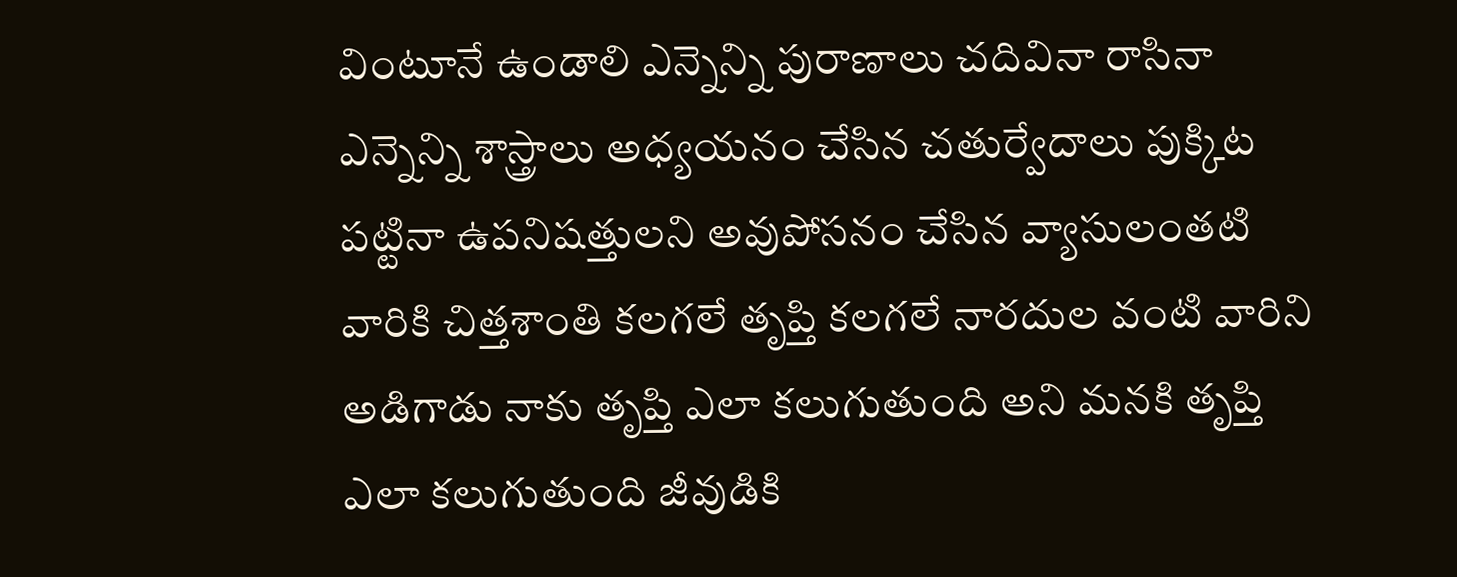వింటూనే ఉండాలి ఎన్నెన్ని పురాణాలు చదివినా రాసినా ఎన్నెన్ని శాస్త్రాలు అధ్యయనం చేసిన చతుర్వేదాలు పుక్కిట పట్టినా ఉపనిషత్తులని అవుపోసనం చేసిన వ్యాసులంతటి వారికి చిత్తశాంతి కలగలే తృప్తి కలగలే నారదుల వంటి వారిని అడిగాడు నాకు తృప్తి ఎలా కలుగుతుంది అని మనకి తృప్తి ఎలా కలుగుతుంది జీవుడికి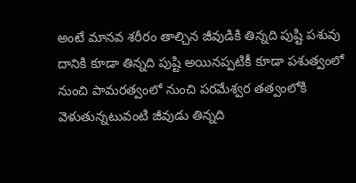అంటే మానవ శరీరం తాల్చిన జీవుడికి తిన్నది పుష్టి పశువు దానికి కూడా తిన్నది పుష్టి అయినప్పటికీ కూడా పశుత్వంలో నుంచి పామరత్వంలో నుంచి పరమేశ్వర తత్వంలోకి వెళుతున్నటువంటి జీవుడు తిన్నది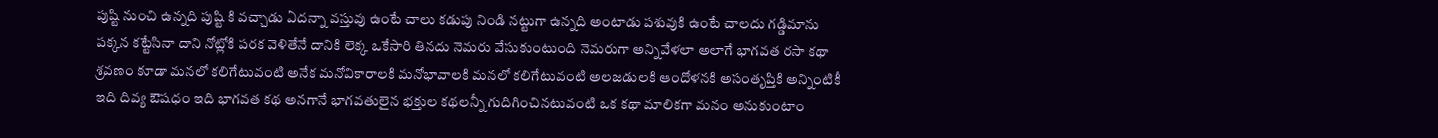పుష్టి నుంచి ఉన్నది పుష్టి కి వచ్చాడు ఏదన్నా వస్తువు ఉంటే చాలు కడుపు నిండి నట్టుగా ఉన్నది అంటాడు పశువుకి ఉంటే చాలదు గడ్డిమాను పక్కన కట్టేసినా దాని నోట్లోకి పరక వెళితేనే దానికి లెక్క ఒకేసారి తినదు నెమరు వేసుకుంటుంది నెమరుగా అన్నివేళలా అలాగే భాగవత రసా కథా శ్రవణం కూడా మనలో కలిగేటువంటి అనేక మనోవికారాలకి మనోభావాలకి మనలో కలిగేటువంటి అలజడులకి ఆందోళనకి అసంతృప్తికి అన్నింటికీ ఇది దివ్య ఔషధం ఇది భాగవత కథ అనగానే భాగవతులైన భక్తుల కథలన్నీ గుదిగించినటువంటి ఒక కథా మాలికగా మనం అనుకుంటాం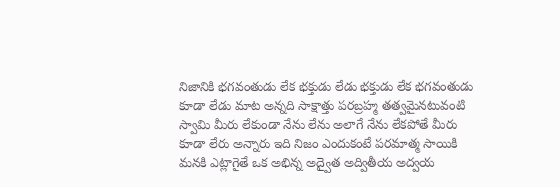నిజానికి భగవంతుడు లేక భక్తుడు లేడు భక్తుడు లేక భగవంతుడు కూడా లేడు మాట అన్నది సాక్షాత్తు పరబ్రహ్మ తత్వమైనటువంటి స్వామి మీరు లేకుండా నేను లేను అలాగే నేను లేకపోతే మీరు కూడా లేరు అన్నారు ఇది నిజం ఎందుకంటే పరమాత్మ సాయికి మనకి ఎట్లాగైతే ఒక అభిన్న అద్వైత అద్వితీయ అద్వయ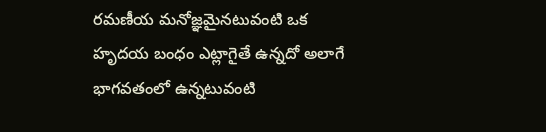రమణీయ మనోజ్ఞమైనటువంటి ఒక హృదయ బంధం ఎట్లాగైతే ఉన్నదో అలాగే భాగవతంలో ఉన్నటువంటి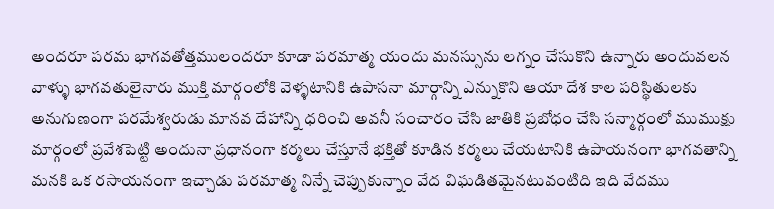అందరూ పరమ భాగవతోత్తములందరూ కూడా పరమాత్మ యందు మనస్సును లగ్నం చేసుకొని ఉన్నారు అందువలన వాళ్ళు భాగవతులైనారు ముక్తి మార్గంలోకి వెళ్ళటానికి ఉపాసనా మార్గాన్ని ఎన్నుకొని ఆయా దేశ కాల పరిస్థితులకు అనుగుణంగా పరమేశ్వరుడు మానవ దేహాన్ని ధరించి అవనీ సంచారం చేసి జాతికి ప్రబోధం చేసి సన్మార్గంలో ముముక్షు మార్గంలో ప్రవేశపెట్టి అందునా ప్రధానంగా కర్మలు చేస్తూనే భక్తితో కూడిన కర్మలు చేయటానికి ఉపాయనంగా భాగవతాన్ని మనకి ఒక రసాయనంగా ఇచ్చాడు పరమాత్మ నిన్నే చెప్పుకున్నాం వేద విఘడితమైనటువంటిది ఇది వేదము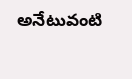అనేటువంటి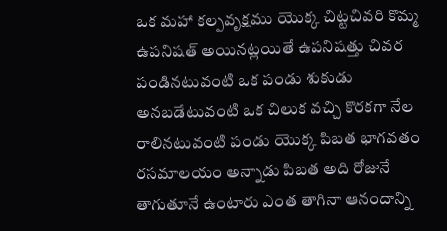ఒక మహా కల్పవృక్షము యొక్క చిట్టచివరి కొమ్మ ఉపనిషత్ అయినట్లయితే ఉపనిషత్తు చివర పండినటువంటి ఒక పండు శుకుడు అనబడేటువంటి ఒక చిలుక వచ్చి కొరకగా నేల రాలినటువంటి పండు యొక్క పిబత భాగవతం రసమాలయం అన్నాడు పిబత అది రోజునే తాగుతూనే ఉంటారు ఎంత తాగినా ఆనందాన్ని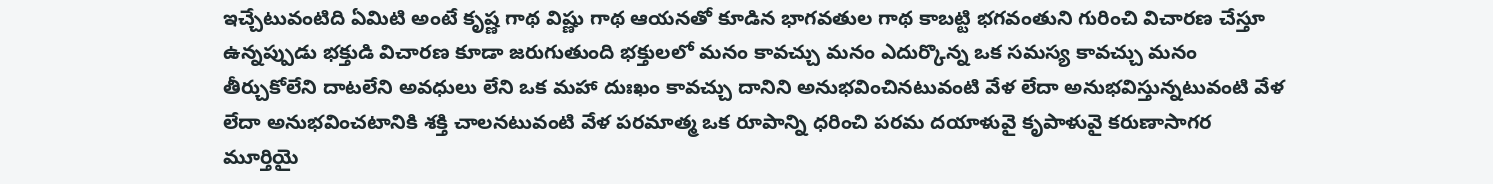ఇచ్చేటువంటిది ఏమిటి అంటే కృష్ణ గాథ విష్ణు గాథ ఆయనతో కూడిన భాగవతుల గాథ కాబట్టి భగవంతుని గురించి విచారణ చేస్తూ ఉన్నప్పుడు భక్తుడి విచారణ కూడా జరుగుతుంది భక్తులలో మనం కావచ్చు మనం ఎదుర్కొన్న ఒక సమస్య కావచ్చు మనం తీర్చుకోలేని దాటలేని అవధులు లేని ఒక మహా దుఃఖం కావచ్చు దానిని అనుభవించినటువంటి వేళ లేదా అనుభవిస్తున్నటువంటి వేళ లేదా అనుభవించటానికి శక్తి చాలనటువంటి వేళ పరమాత్మ ఒక రూపాన్ని ధరించి పరమ దయాళువై కృపాళువై కరుణాసాగర మూర్తియై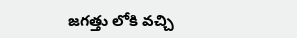జగత్తు లోకి వచ్చి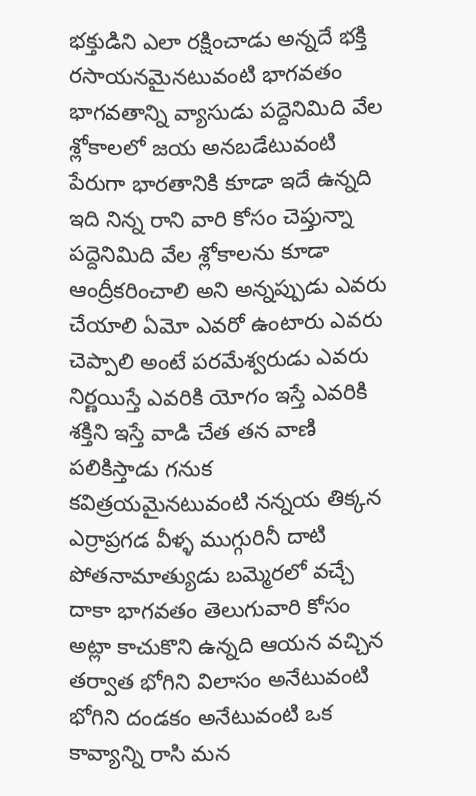భక్తుడిని ఎలా రక్షించాడు అన్నదే భక్తి రసాయనమైనటువంటి భాగవతం భాగవతాన్ని వ్యాసుడు పద్దెనిమిది వేల శ్లోకాలలో జయ అనబడేటువంటి పేరుగా భారతానికి కూడా ఇదే ఉన్నది ఇది నిన్న రాని వారి కోసం చెప్తున్నా పద్దెనిమిది వేల శ్లోకాలను కూడా ఆంద్రీకరించాలి అని అన్నప్పుడు ఎవరు చేయాలి ఏమో ఎవరో ఉంటారు ఎవరు చెప్పాలి అంటే పరమేశ్వరుడు ఎవరు నిర్ణయిస్తే ఎవరికి యోగం ఇస్తే ఎవరికి శక్తిని ఇస్తే వాడి చేత తన వాణి పలికిస్తాడు గనుక కవిత్రయమైనటువంటి నన్నయ తిక్కన ఎర్రాప్రగడ వీళ్ళ ముగ్గురినీ దాటి పోతనామాత్యుడు బమ్మెరలో వచ్చే దాకా భాగవతం తెలుగువారి కోసం అట్లా కాచుకొని ఉన్నది ఆయన వచ్చిన తర్వాత భోగిని విలాసం అనేటువంటి భోగిని దండకం అనేటువంటి ఒక కావ్యాన్ని రాసి మన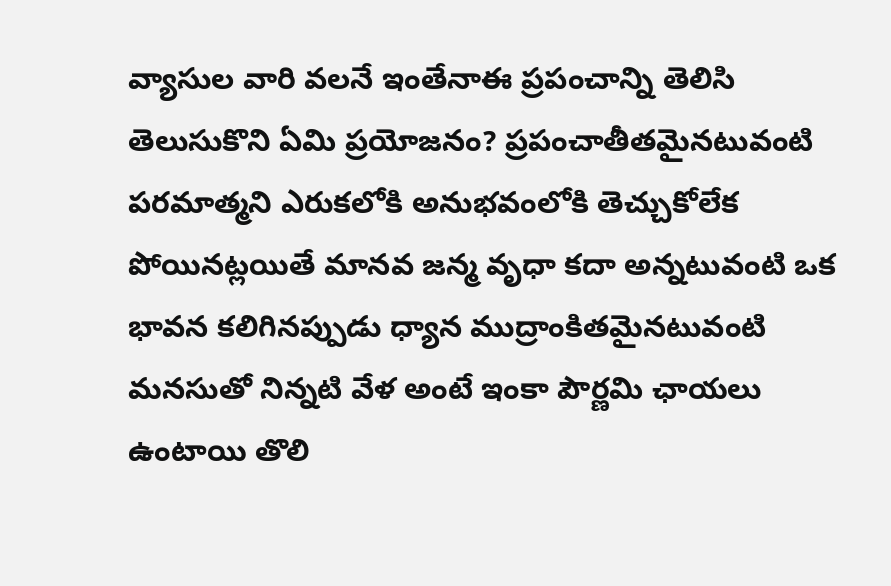వ్యాసుల వారి వలనే ఇంతేనాఈ ప్రపంచాన్ని తెలిసి తెలుసుకొని ఏమి ప్రయోజనం? ప్రపంచాతీతమైనటువంటి పరమాత్మని ఎరుకలోకి అనుభవంలోకి తెచ్చుకోలేక పోయినట్లయితే మానవ జన్మ వృధా కదా అన్నటువంటి ఒక భావన కలిగినప్పుడు ధ్యాన ముద్రాంకితమైనటువంటి మనసుతో నిన్నటి వేళ అంటే ఇంకా పౌర్ణమి ఛాయలు ఉంటాయి తొలి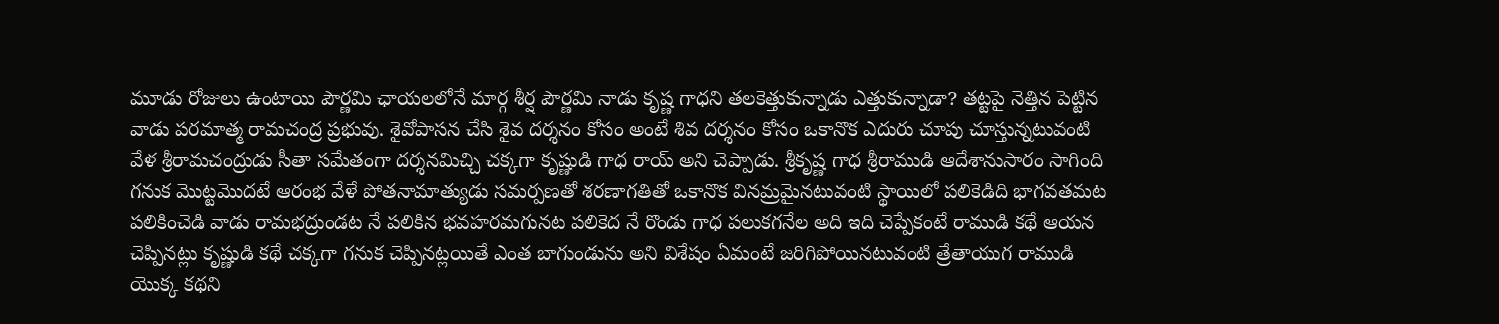మూడు రోజులు ఉంటాయి పౌర్ణమి ఛాయలలోనే మార్గ శీర్ష పౌర్ణమి నాడు కృష్ణ గాధని తలకెత్తుకున్నాడు ఎత్తుకున్నాడా? తట్టపై నెత్తిన పెట్టిన వాడు పరమాత్మ రామచంద్ర ప్రభువు. శైవోపాసన చేసి శైవ దర్శనం కోసం అంటే శివ దర్శనం కోసం ఒకానొక ఎదురు చూపు చూస్తున్నటువంటి వేళ శ్రీరామచంద్రుడు సీతా సమేతంగా దర్శనమిచ్చి చక్కగా కృష్ణుడి గాధ రాయ్ అని చెప్పాడు. శ్రీకృష్ణ గాధ శ్రీరాముడి ఆదేశానుసారం సాగింది గనుక మొట్టమొదటే ఆరంభ వేళే పోతనామాత్యుడు సమర్పణతో శరణాగతితో ఒకానొక వినమ్రమైనటువంటి స్థాయిలో పలికెడిది భాగవతమట పలికించెడి వాడు రామభద్రుండట నే పలికిన భవహరమగునట పలికెద నే రొండు గాధ పలుకగనేల అది ఇది చెప్పేకంటే రాముడి కథే ఆయన చెప్పినట్లు కృష్ణుడి కథే చక్కగా గనుక చెప్పినట్లయితే ఎంత బాగుండును అని విశేషం ఏమంటే జరిగిపోయినటువంటి త్రేతాయుగ రాముడి యొక్క కథని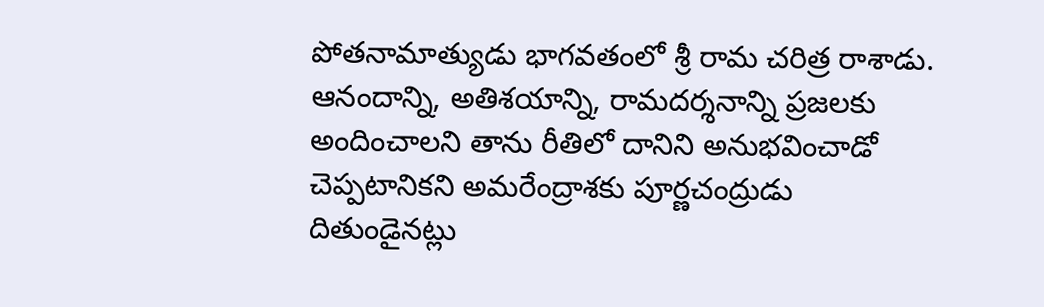పోతనామాత్యుడు భాగవతంలో శ్రీ రామ చరిత్ర రాశాడు. ఆనందాన్ని, అతిశయాన్ని, రామదర్శనాన్ని ప్రజలకు అందించాలని తాను రీతిలో దానిని అనుభవించాడో చెప్పటానికని అమరేంద్రాశకు పూర్ణచంద్రుడు దితుండైనట్లు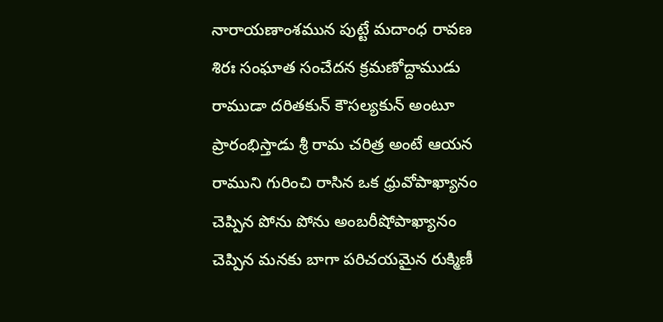నారాయణాంశమున పుట్టే మదాంధ రావణ శిరః సంఘాత సంచేదన క్రమణోద్దాముడు రాముడా దరితకున్ కౌసల్యకున్ అంటూ ప్రారంభిస్తాడు శ్రీ రామ చరిత్ర అంటే ఆయన రాముని గురించి రాసిన ఒక ధ్రువోపాఖ్యానం చెప్పిన పోను పోను అంబరీషోపాఖ్యానం చెప్పిన మనకు బాగా పరిచయమైన రుక్మిణీ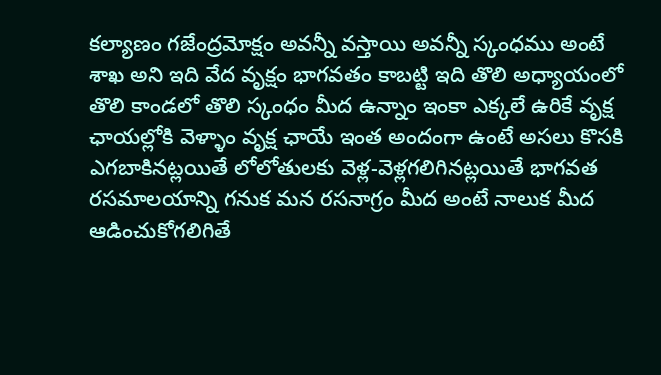కల్యాణం గజేంద్రమోక్షం అవన్నీ వస్తాయి అవన్నీ స్కంధము అంటే శాఖ అని ఇది వేద వృక్షం భాగవతం కాబట్టి ఇది తొలి అధ్యాయంలో తొలి కాండలో తొలి స్కంధం మీద ఉన్నాం ఇంకా ఎక్కలే ఉరికే వృక్ష ఛాయల్లోకి వెళ్ళాం వృక్ష ఛాయే ఇంత అందంగా ఉంటే అసలు కొసకి ఎగబాకినట్లయితే లోలోతులకు వెళ్ల-వెళ్లగలిగినట్లయితే భాగవత రసమాలయాన్ని గనుక మన రసనాగ్రం మీద అంటే నాలుక మీద ఆడించుకోగలిగితే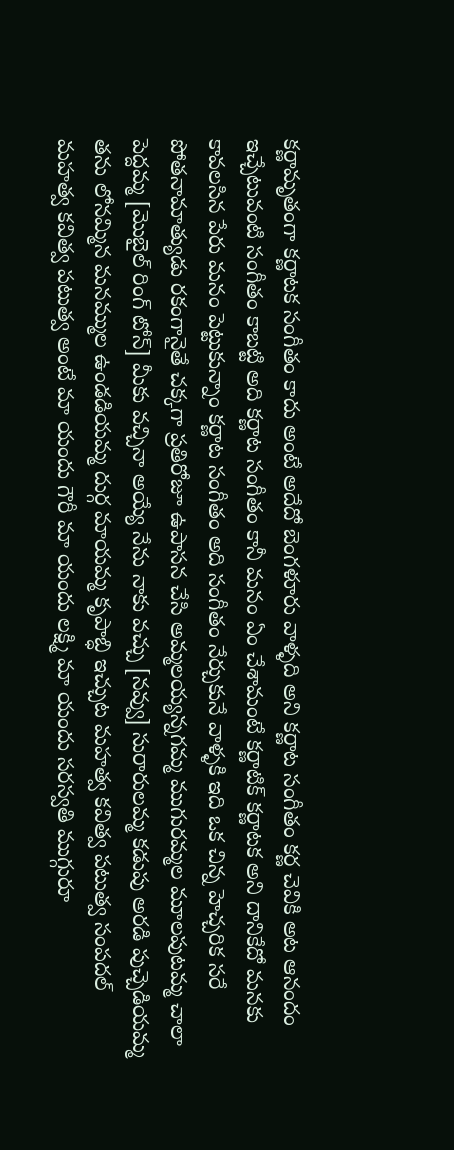కర్ణామృతంగా కర్ణాటక సంగీతం కాదు అంటే అదేదో బెంగళూరు వాళ్ళది అని కర్ణాట సంగీతం కర్ణ చెవికి అట ఆనందం ఇచ్చేటువంటి సంగీతం కాబట్టి అది కర్ణాట సంగీతం కానీ మనం ఏం చేశామంటే కర్ణాటిక్ కర్ణాటక అని దానికేదో మనకు కావలసిన పేరు మనం పెట్టుకున్నాం కర్ణాట సంగీతం అది సంగీతం నేర్చుకునే వాళ్ళకి ఇది ఒక చిన్న హెచ్చరిక సరే పోతనామాత్యుడు రకంగానైతే చక్కగా ప్రతిరోజూ ఉపాసన చేసి అమ్మలయ్యన్నగమ్మ ముగురమ్మల మూలపుటమ్మ చాలా పెద్దమ్మ [మొబైల్ రింగ్ టోన్] మీకు వచ్చినా అయ్యే నేను నాకు వచ్చు [నవ్వు] సురారులమ్మ కడుపు అరడి పుచ్చెడియమ్మ తను లోనమ్మిన మనమ్ముల ఉండడియమ్మ దుర్గ మాయమ్మ కృపాబ్ధి ఇచ్చుట మహత్వ కవిత్వ పటుత్వ సంపదల్ మహత్వ కవిత్వ పటుత్వ అంటే మా యందు గౌరీ మా యందు లక్ష్మి మా యందు సరస్వతి ముగ్గురూ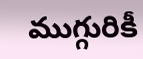ముగ్గురికీ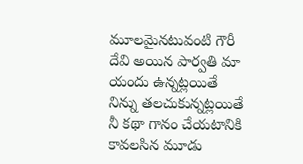మూలమైనటువంటి గౌరీ దేవి అయిన పార్వతి మా యందు ఉన్నట్లయితే నిన్ను తలచుకున్నట్లయితే నీ కథా గానం చేయటానికి కావలసిన మూడు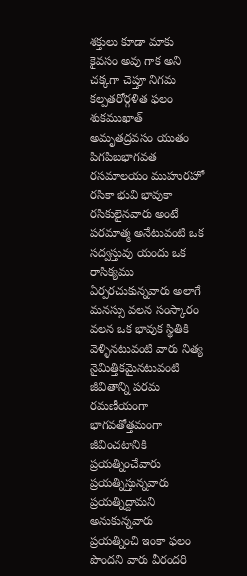శక్తులు కూడా మాకు కైవసం అవు గాక అని చక్కగా చెప్తూ నిగమ కల్పతరోర్గళిత ఫలం శుకముఖాత్ అమృతద్రవసం యుతం పిగపిబభాగవత రసమాలయం ముహురహో రసికా భువి భావుకా రసికులైనవారు అంటే పరమాత్మ అనేటువంటి ఒక సద్వస్తువు యందు ఒక రాసిక్యము ఏర్పరచుకున్నవారు అలాగే మనస్సు వలన సంస్కారం వలన ఒక భావుక స్థితికి వెళ్ళినటువంటి వారు నిత్య నైమిత్తికమైనటువంటి జీవితాన్ని పరమ రమణీయంగా భాగవతోత్తమంగా జీవించటానికి ప్రయత్నించేవారు ప్రయత్నిస్తున్నవారు ప్రయత్నిద్దామని అనుకున్నవారు ప్రయత్నించి ఇంకా ఫలం పొందని వారు వీరందరి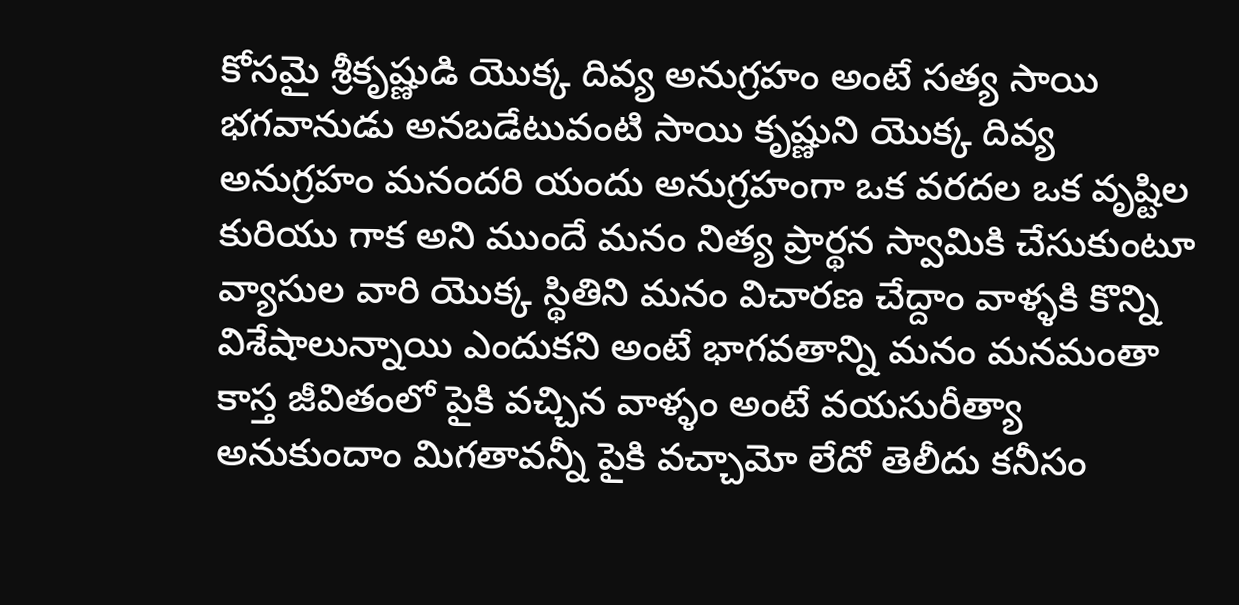కోసమై శ్రీకృష్ణుడి యొక్క దివ్య అనుగ్రహం అంటే సత్య సాయి భగవానుడు అనబడేటువంటి సాయి కృష్ణుని యొక్క దివ్య అనుగ్రహం మనందరి యందు అనుగ్రహంగా ఒక వరదల ఒక వృష్టిల కురియు గాక అని ముందే మనం నిత్య ప్రార్థన స్వామికి చేసుకుంటూ వ్యాసుల వారి యొక్క స్థితిని మనం విచారణ చేద్దాం వాళ్ళకి కొన్ని విశేషాలున్నాయి ఎందుకని అంటే భాగవతాన్ని మనం మనమంతా కాస్త జీవితంలో పైకి వచ్చిన వాళ్ళం అంటే వయసురీత్యా అనుకుందాం మిగతావన్నీ పైకి వచ్చామో లేదో తెలీదు కనీసం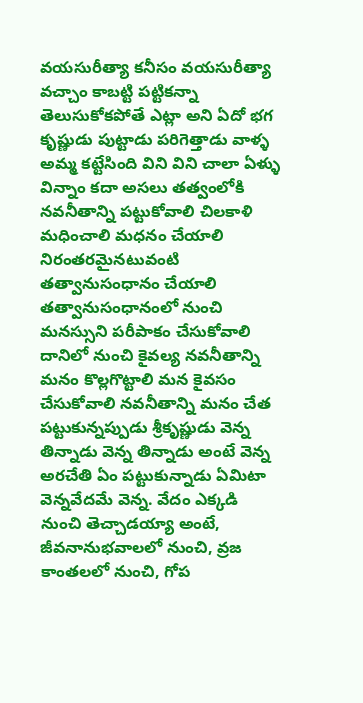వయసురీత్యా కనీసం వయసురీత్యా వచ్చాం కాబట్టి పట్టికన్నా తెలుసుకోకపోతే ఎట్లా అని ఏదో భగ కృష్ణుడు పుట్టాడు పరిగెత్తాడు వాళ్ళ అమ్మ కట్టేసింది విని విని చాలా ఏళ్ళు విన్నాం కదా అసలు తత్వంలోకి నవనీతాన్ని పట్టుకోవాలి చిలకాళి మధించాలి మధనం చేయాలి నిరంతరమైనటువంటి తత్వానుసంధానం చేయాలి తత్వానుసంధానంలో నుంచి మనస్సుని పరీపాకం చేసుకోవాలి దానిలో నుంచి కైవల్య నవనీతాన్ని మనం కొల్లగొట్టాలి మన కైవసం చేసుకోవాలి నవనీతాన్ని మనం చేత పట్టుకున్నప్పుడు శ్రీకృష్ణుడు వెన్న తిన్నాడు వెన్న తిన్నాడు అంటే వెన్న అరచేతి ఏం పట్టుకున్నాడు ఏమిటా వెన్నవేదమే వెన్న. వేదం ఎక్కడి నుంచి తెచ్చాడయ్యా అంటే, జీవనానుభవాలలో నుంచి, వ్రజ కాంతలలో నుంచి, గోప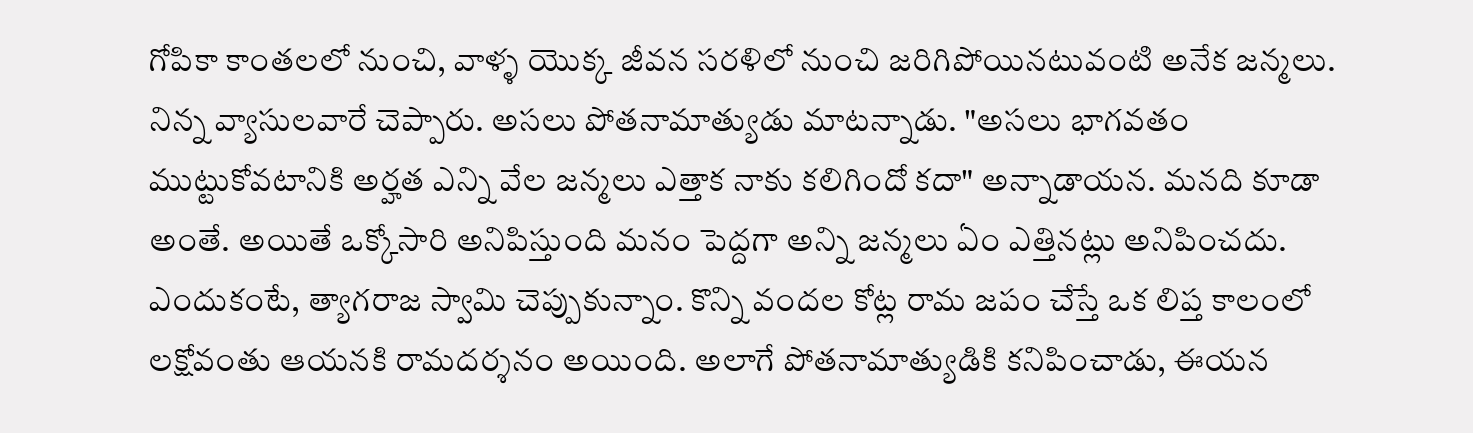గోపికా కాంతలలో నుంచి, వాళ్ళ యొక్క జీవన సరళిలో నుంచి జరిగిపోయినటువంటి అనేక జన్మలు. నిన్న వ్యాసులవారే చెప్పారు. అసలు పోతనామాత్యుడు మాటన్నాడు. "అసలు భాగవతం ముట్టుకోవటానికి అర్హత ఎన్ని వేల జన్మలు ఎత్తాక నాకు కలిగిందో కదా" అన్నాడాయన. మనది కూడా అంతే. అయితే ఒక్కోసారి అనిపిస్తుంది మనం పెద్దగా అన్ని జన్మలు ఏం ఎత్తినట్లు అనిపించదు. ఎందుకంటే, త్యాగరాజ స్వామి చెప్పుకున్నాం. కొన్ని వందల కోట్ల రామ జపం చేస్తే ఒక లిప్త కాలంలో లక్షోవంతు ఆయనకి రామదర్శనం అయింది. అలాగే పోతనామాత్యుడికి కనిపించాడు, ఈయన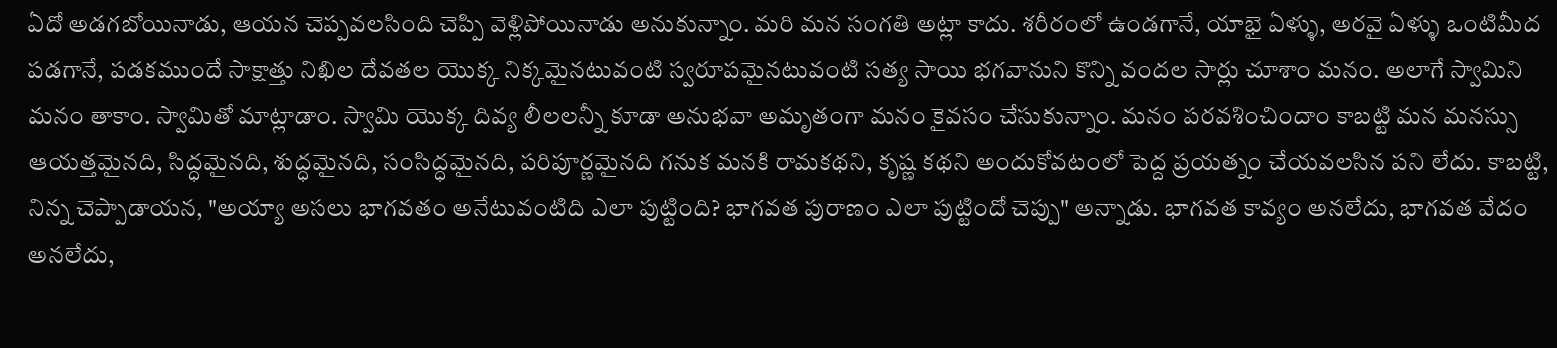ఏదో అడగబోయినాడు, ఆయన చెప్పవలసింది చెప్పి వెళ్లిపోయినాడు అనుకున్నాం. మరి మన సంగతి అట్లా కాదు. శరీరంలో ఉండగానే, యాభై ఏళ్ళు, అరవై ఏళ్ళు ఒంటిమీద పడగానే, పడకముందే సాక్షాత్తు నిఖిల దేవతల యొక్క నిక్కమైనటువంటి స్వరూపమైనటువంటి సత్య సాయి భగవానుని కొన్ని వందల సార్లు చూశాం మనం. అలాగే స్వామిని మనం తాకాం. స్వామితో మాట్లాడాం. స్వామి యొక్క దివ్య లీలలన్నీ కూడా అనుభవా అమృతంగా మనం కైవసం చేసుకున్నాం. మనం పరవశించిందాం కాబట్టి మన మనస్సు ఆయత్తమైనది, సిద్ధమైనది, శుద్ధమైనది, సంసిద్ధమైనది, పరిపూర్ణమైనది గనుక మనకి రామకథని, కృష్ణ కథని అందుకోవటంలో పెద్ద ప్రయత్నం చేయవలసిన పని లేదు. కాబట్టి, నిన్న చెప్పాడాయన, "అయ్యా అసలు భాగవతం అనేటువంటిది ఎలా పుట్టింది? భాగవత పురాణం ఎలా పుట్టిందో చెప్పు" అన్నాడు. భాగవత కావ్యం అనలేదు, భాగవత వేదం అనలేదు,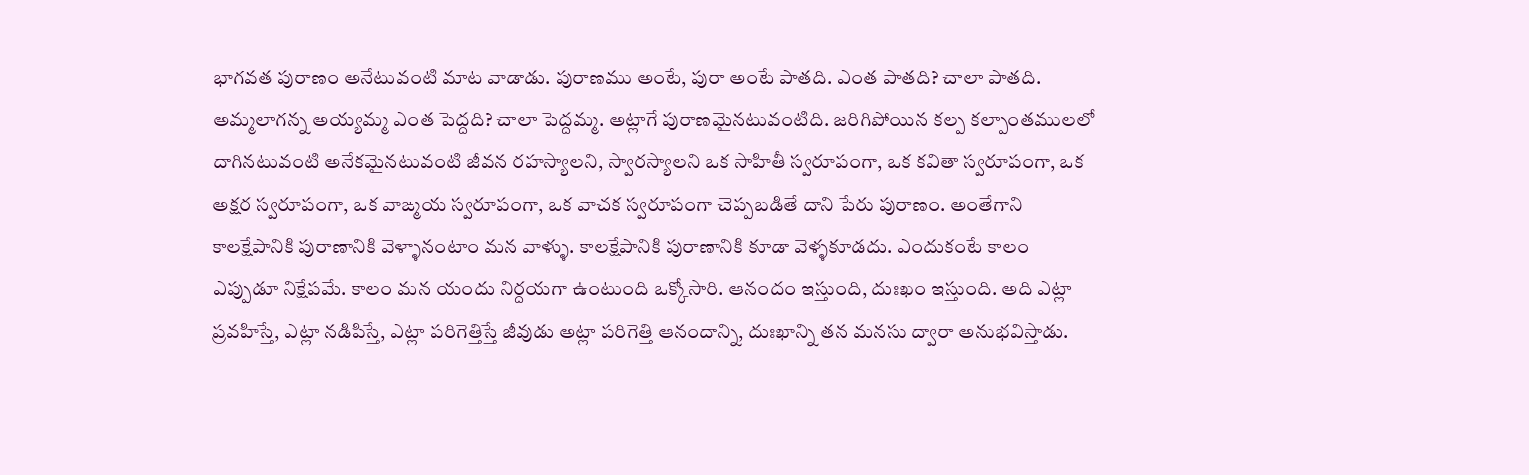భాగవత పురాణం అనేటువంటి మాట వాడాడు. పురాణము అంటే, పురా అంటే పాతది. ఎంత పాతది? చాలా పాతది. అమ్మలాగన్న అయ్యమ్మ ఎంత పెద్దది? చాలా పెద్దమ్మ. అట్లాగే పురాణమైనటువంటిది. జరిగిపోయిన కల్ప కల్పాంతములలో దాగినటువంటి అనేకమైనటువంటి జీవన రహస్యాలని, స్వారస్యాలని ఒక సాహితీ స్వరూపంగా, ఒక కవితా స్వరూపంగా, ఒక అక్షర స్వరూపంగా, ఒక వాఙ్మయ స్వరూపంగా, ఒక వాచక స్వరూపంగా చెప్పబడితే దాని పేరు పురాణం. అంతేగాని కాలక్షేపానికి పురాణానికి వెళ్ళానంటాం మన వాళ్ళు. కాలక్షేపానికి పురాణానికి కూడా వెళ్ళకూడదు. ఎందుకంటే కాలం ఎప్పుడూ నిక్షేపమే. కాలం మన యందు నిర్దయగా ఉంటుంది ఒక్కోసారి. ఆనందం ఇస్తుంది, దుఃఖం ఇస్తుంది. అది ఎట్లా ప్రవహిస్తే, ఎట్లా నడిపిస్తే, ఎట్లా పరిగెత్తిస్తే జీవుడు అట్లా పరిగెత్తి ఆనందాన్ని, దుఃఖాన్ని తన మనసు ద్వారా అనుభవిస్తాడు.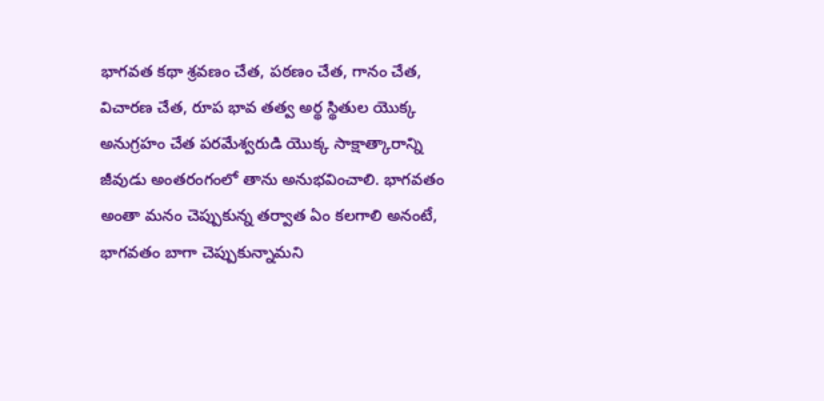భాగవత కథా శ్రవణం చేత, పఠణం చేత, గానం చేత, విచారణ చేత, రూప భావ తత్వ అర్థ స్థితుల యొక్క అనుగ్రహం చేత పరమేశ్వరుడి యొక్క సాక్షాత్కారాన్ని జీవుడు అంతరంగంలో తాను అనుభవించాలి. భాగవతం అంతా మనం చెప్పుకున్న తర్వాత ఏం కలగాలి అనంటే, భాగవతం బాగా చెప్పుకున్నామని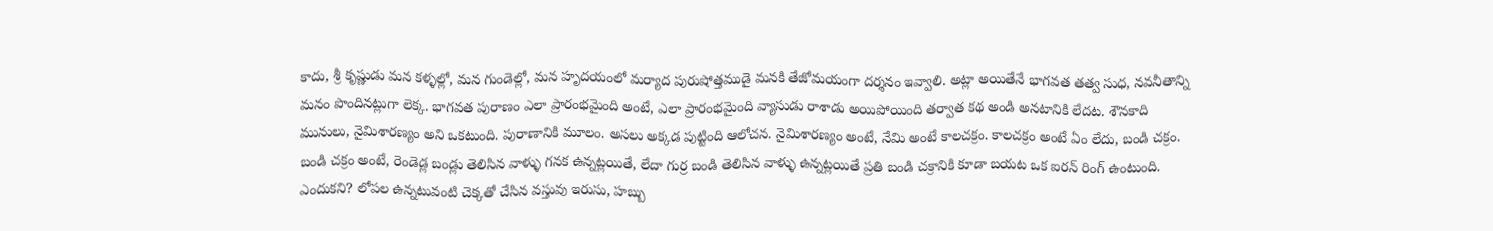కాదు, శ్రీ కృష్ణుడు మన కళ్ళల్లో, మన గుండెల్లో, మన హృదయంలో మర్యాద పురుషోత్తముడై మనకి తేజోమయంగా దర్శనం ఇవ్వాలి. అట్లా అయితేనే భాగవత తత్వ సుధ, నవనీతాన్ని మనం పొందినట్లుగా లెక్క. భాగవత పురాణం ఎలా ప్రారంభమైంది అంటే, ఎలా ప్రారంభమైంది వ్యాసుడు రాశాడు అయిపోయింది తర్వాత కథ అండి అనటానికి లేదట. శౌనకాది మునులు, నైమిశారణ్యం అని ఒకటుంది. పురాణానికి మూలం. అసలు అక్కడ పుట్టింది ఆలోచన. నైమిశారణ్యం అంటే, నేమి అంటే కాలచక్రం. కాలచక్రం అంటే ఏం లేదు, బండి చక్రం. బండి చక్రం అంటే, రెండెడ్ల బండ్లు తెలిసిన వాళ్ళు గనక ఉన్నట్లయితే, లేదా గుర్ర బండి తెలిసిన వాళ్ళు ఉన్నట్లయితే ప్రతి బండి చక్రానికి కూడా బయట ఒక ఐరన్ రింగ్ ఉంటుంది. ఎందుకని? లోపల ఉన్నటువంటి చెక్కతో చేసిన వస్తువు ఇరుసు, హబ్బు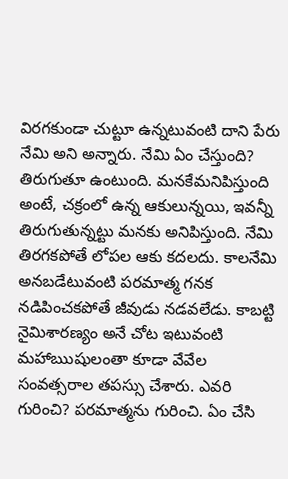విరగకుండా చుట్టూ ఉన్నటువంటి దాని పేరు నేమి అని అన్నారు. నేమి ఏం చేస్తుంది? తిరుగుతూ ఉంటుంది. మనకేమనిపిస్తుంది అంటే, చక్రంలో ఉన్న ఆకులున్నయి, ఇవన్నీ తిరుగుతున్నట్టు మనకు అనిపిస్తుంది. నేమి తిరగకపోతే లోపల ఆకు కదలదు. కాలనేమి అనబడేటువంటి పరమాత్మ గనక నడిపించకపోతే జీవుడు నడవలేడు. కాబట్టి నైమిశారణ్యం అనే చోట ఇటువంటి మహాఋషులంతా కూడా వేవేల సంవత్సరాల తపస్సు చేశారు. ఎవరి గురించి? పరమాత్మను గురించి. ఏం చేసి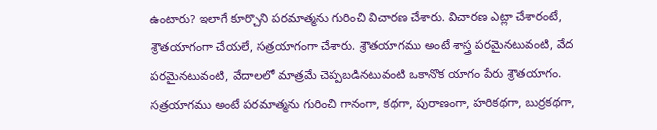ఉంటారు? ఇలాగే కూర్చొని పరమాత్మను గురించి విచారణ చేశారు. విచారణ ఎట్లా చేశారంటే, శ్రౌతయాగంగా చేయలే, సత్రయాగంగా చేశారు. శ్రౌతయాగము అంటే శాస్త్ర పరమైనటువంటి, వేద పరమైనటువంటి, వేదాలలో మాత్రమే చెప్పబడినటువంటి ఒకానొక యాగం పేరు శ్రౌతయాగం. సత్రయాగము అంటే పరమాత్మను గురించి గానంగా, కథగా, పురాణంగా, హరికథగా, బుర్రకథగా,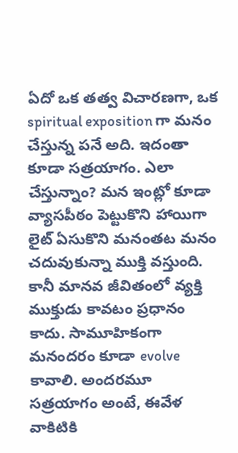ఏదో ఒక తత్వ విచారణగా, ఒక spiritual exposition గా మనం చేస్తున్న పనే అది. ఇదంతా కూడా సత్రయాగం. ఎలా చేస్తున్నాం? మన ఇంట్లో కూడా వ్యాసపీఠం పెట్టుకొని హాయిగా లైట్ ఏసుకొని మనంతట మనం చదువుకున్నా ముక్తి వస్తుంది. కానీ మానవ జీవితంలో వ్యక్తి ముక్తుడు కావటం ప్రధానం కాదు. సామూహికంగా మనందరం కూడా evolve కావాలి. అందరమూ సత్రయాగం అంటే, ఈవేళ వాకిటికి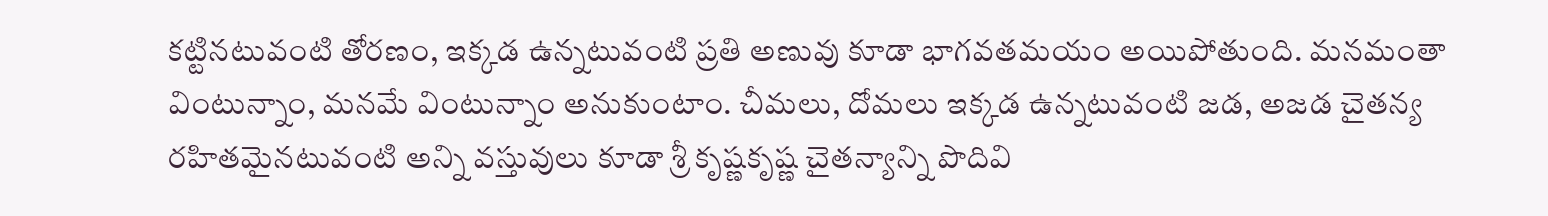కట్టినటువంటి తోరణం, ఇక్కడ ఉన్నటువంటి ప్రతి అణువు కూడా భాగవతమయం అయిపోతుంది. మనమంతా వింటున్నాం, మనమే వింటున్నాం అనుకుంటాం. చీమలు, దోమలు ఇక్కడ ఉన్నటువంటి జడ, అజడ చైతన్య రహితమైనటువంటి అన్ని వస్తువులు కూడా శ్రీ కృష్ణకృష్ణ చైతన్యాన్ని పొదివి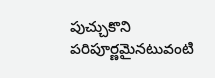పుచ్చుకొని పరిపూర్ణమైనటువంటి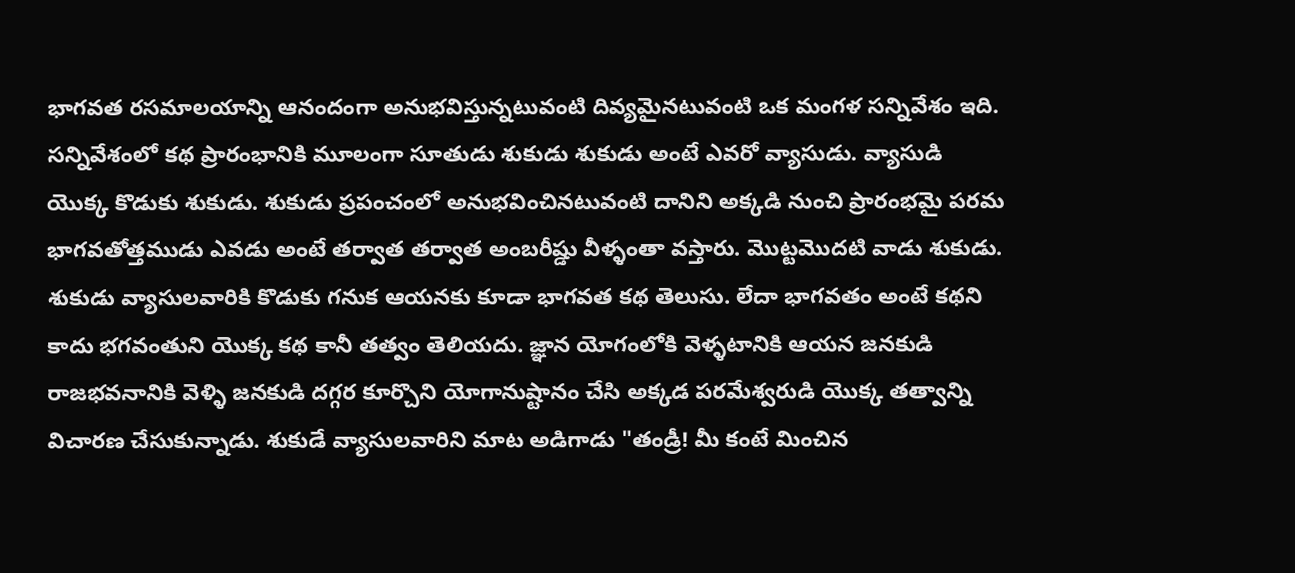భాగవత రసమాలయాన్ని ఆనందంగా అనుభవిస్తున్నటువంటి దివ్యమైనటువంటి ఒక మంగళ సన్నివేశం ఇది. సన్నివేశంలో కథ ప్రారంభానికి మూలంగా సూతుడు శుకుడు శుకుడు అంటే ఎవరో వ్యాసుడు. వ్యాసుడి యొక్క కొడుకు శుకుడు. శుకుడు ప్రపంచంలో అనుభవించినటువంటి దానిని అక్కడి నుంచి ప్రారంభమై పరమ భాగవతోత్తముడు ఎవడు అంటే తర్వాత తర్వాత అంబరీష్డు వీళ్ళంతా వస్తారు. మొట్టమొదటి వాడు శుకుడు. శుకుడు వ్యాసులవారికి కొడుకు గనుక ఆయనకు కూడా భాగవత కథ తెలుసు. లేదా భాగవతం అంటే కథని కాదు భగవంతుని యొక్క కథ కానీ తత్వం తెలియదు. జ్ఞాన యోగంలోకి వెళ్ళటానికి ఆయన జనకుడి రాజభవనానికి వెళ్ళి జనకుడి దగ్గర కూర్చొని యోగానుష్టానం చేసి అక్కడ పరమేశ్వరుడి యొక్క తత్వాన్ని విచారణ చేసుకున్నాడు. శుకుడే వ్యాసులవారిని మాట అడిగాడు "తండ్రీ! మీ కంటే మించిన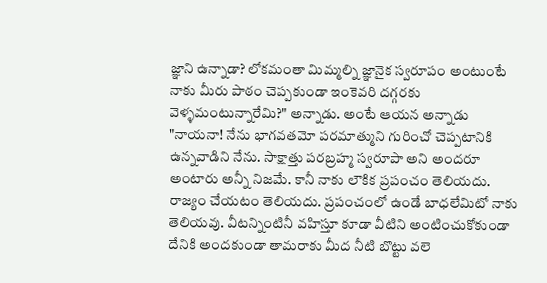జ్ఞాని ఉన్నాడా? లోకమంతా మిమ్మల్ని జ్ఞానైక స్వరూపం అంటుంటే నాకు మీరు పాఠం చెప్పకుండా ఇంకెవరి దగ్గరకు వెళ్ళమంటున్నారేమి?" అన్నాడు. అంటే ఆయన అన్నాడు "నాయనా! నేను భాగవతమో పరమాత్ముని గురించో చెప్పటానికి ఉన్నవాడిని నేను. సాక్షాత్తు పరబ్రహ్మ స్వరూపా అని అందరూ అంటారు అన్నీ నిజమే. కానీ నాకు లౌకిక ప్రపంచం తెలియదు. రాజ్యం చేయటం తెలియదు. ప్రపంచంలో ఉండే బాధలేమిటో నాకు తెలియవు. వీటన్నింటినీ వహిస్తూ కూడా వీటిని అంటించుకోకుండా దేనికి అందకుండా తామరాకు మీద నీటి బొట్టు వలె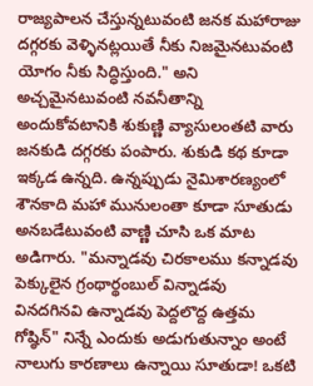రాజ్యపాలన చేస్తున్నటువంటి జనక మహారాజు దగ్గరకు వెళ్ళినట్లయితే నీకు నిజమైనటువంటి యోగం నీకు సిద్ధిస్తుంది." అని అచ్చమైనటువంటి నవనీతాన్ని అందుకోవటానికి శుకుణ్ణి వ్యాసులంతటి వారు జనకుడి దగ్గరకు పంపారు. శుకుడి కథ కూడా ఇక్కడ ఉన్నది. ఉన్నప్పుడు నైమిశారణ్యంలో శౌనకాది మహా మునులంతా కూడా సూతుడు అనబడేటువంటి వాణ్ణి చూసి ఒక మాట అడిగారు. "మన్నాడవు చిరకాలము కన్నాడవు పెక్కులైన గ్రంథార్థంబుల్ విన్నాడవు వినదగినవి ఉన్నాడవు పెద్దలొద్ద ఉత్తమ గోష్ఠిన్" నిన్నే ఎందుకు అడుగుతున్నాం అంటే నాలుగు కారణాలు ఉన్నాయి సూతుడా! ఒకటి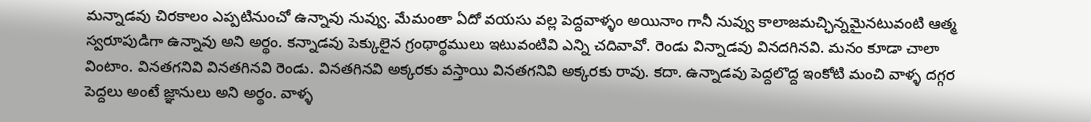మన్నాడవు చిరకాలం ఎప్పటినుంచో ఉన్నావు నువ్వు. మేమంతా ఏదో వయసు వల్ల పెద్దవాళ్ళం అయినాం గానీ నువ్వు కాలాజమచ్ఛిన్నమైనటువంటి ఆత్మ స్వరూపుడిగా ఉన్నావు అని అర్థం. కన్నాడవు పెక్కులైన గ్రంథార్థములు ఇటువంటివి ఎన్ని చదివావో. రెండు విన్నాడవు వినదగినవి. మనం కూడా చాలా వింటాం. వినతగనివి వినతగినవి రెండు. వినతగినవి అక్కరకు వస్తాయి వినతగనివి అక్కరకు రావు. కదా. ఉన్నాడవు పెద్దలొద్ద ఇంకోటి మంచి వాళ్ళ దగ్గర పెద్దలు అంటే జ్ఞానులు అని అర్థం. వాళ్ళ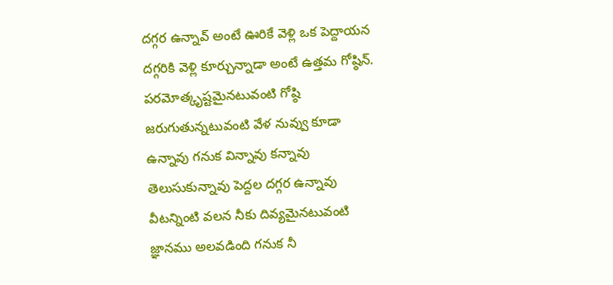దగ్గర ఉన్నావ్ అంటే ఊరికే వెళ్లి ఒక పెద్దాయన దగ్గరికి వెళ్లి కూర్చున్నాడా అంటే ఉత్తమ గోష్ఠిన్. పరమోత్కృష్టమైనటువంటి గోష్ఠి జరుగుతున్నటువంటి వేళ నువ్వు కూడా ఉన్నావు గనుక విన్నావు కన్నావు తెలుసుకున్నావు పెద్దల దగ్గర ఉన్నావు వీటన్నింటి వలన నీకు దివ్యమైనటువంటి జ్ఞానము అలవడింది గనుక నీ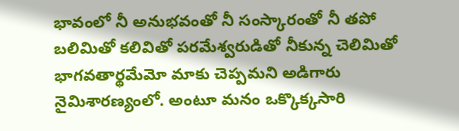భావంలో నీ అనుభవంతో నీ సంస్కారంతో నీ తపో బలిమితో కలివితో పరమేశ్వరుడితో నీకున్న చెలిమితో భాగవతార్థమేమో మాకు చెప్పమని అడిగారు నైమిశారణ్యంలో. అంటూ మనం ఒక్కొక్కసారి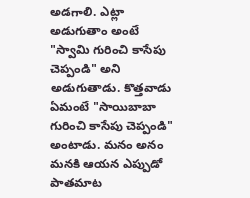అడగాలి. ఎట్లా అడుగుతాం అంటే "స్వామి గురించి కాసేపు చెప్పండి" అని అడుగుతాడు. కొత్తవాడు ఏమంటే "సాయిబాబా గురించి కాసేపు చెప్పండి" అంటాడు. మనం అనం మనకి ఆయన ఎప్పుడో పాతమాట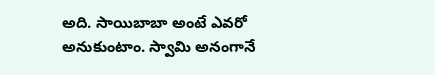అది. సాయిబాబా అంటే ఎవరో అనుకుంటాం. స్వామి అనంగానే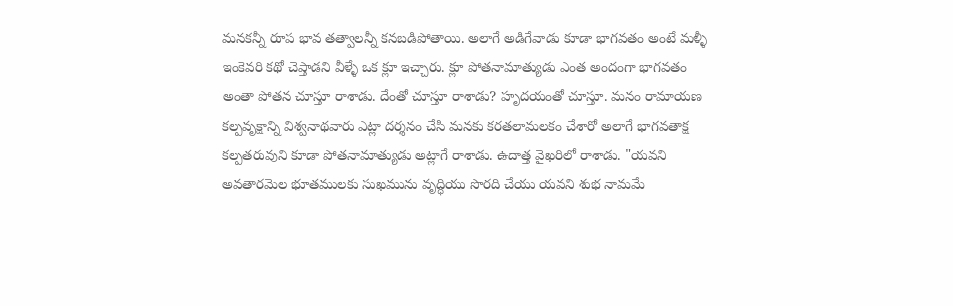మనకన్నీ రూప భావ తత్వాలన్నీ కనబడిపోతాయి. అలాగే అడిగేవాడు కూడా భాగవతం అంటే మళ్ళీ ఇంకెవరి కథో చెప్తాడని వీళ్ళే ఒక క్లూ ఇచ్చారు. క్లూ పోతనామాత్యుడు ఎంత అందంగా భాగవతం అంతా పోతన చూస్తూ రాశాడు. దేంతో చూస్తూ రాశాడు? హృదయంతో చూస్తూ. మనం రామాయణ కల్పవృక్షాన్ని విశ్వనాథవారు ఎట్లా దర్శనం చేసి మనకు కరతలామలకం చేశారో అలాగే భాగవతాక్ష కల్పతరువుని కూడా పోతనామాత్యుడు అట్లాగే రాశాడు. ఉదాత్త వైఖరిలో రాశాడు. "యవని అవతారమెల భూతములకు సుఖమును వృద్ధియు సొరది చేయు యవని శుభ నామమే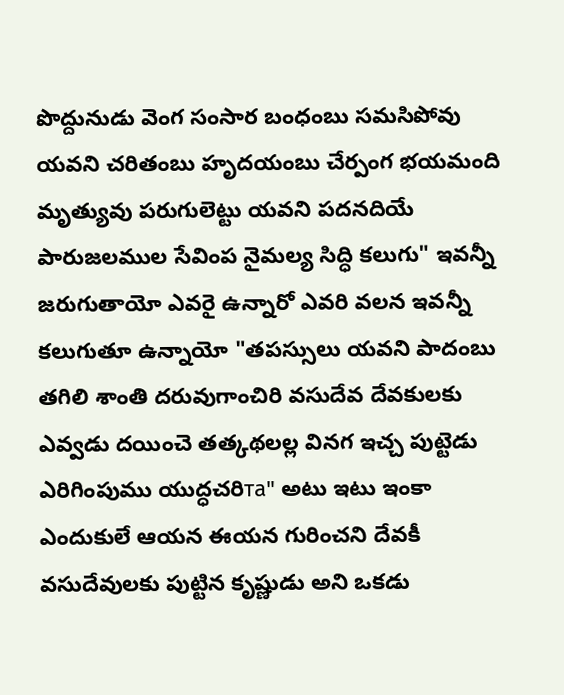పొద్దునుడు వెంగ సంసార బంధంబు సమసిపోవు యవని చరితంబు హృదయంబు చేర్పంగ భయమంది మృత్యువు పరుగులెట్టు యవని పదనదియే పారుజలముల సేవింప నైమల్య సిద్ధి కలుగు" ఇవన్నీ జరుగుతాయో ఎవరై ఉన్నారో ఎవరి వలన ఇవన్నీ కలుగుతూ ఉన్నాయో "తపస్సులు యవని పాదంబు తగిలి శాంతి దరువుగాంచిరి వసుదేవ దేవకులకు ఎవ్వడు దయించె తత్కథలల్ల వినగ ఇచ్చ పుట్టెడు ఎరిగింపుము యుద్ధచరిта" అటు ఇటు ఇంకా ఎందుకులే ఆయన ఈయన గురించని దేవకీ వసుదేవులకు పుట్టిన కృష్ణుడు అని ఒకడు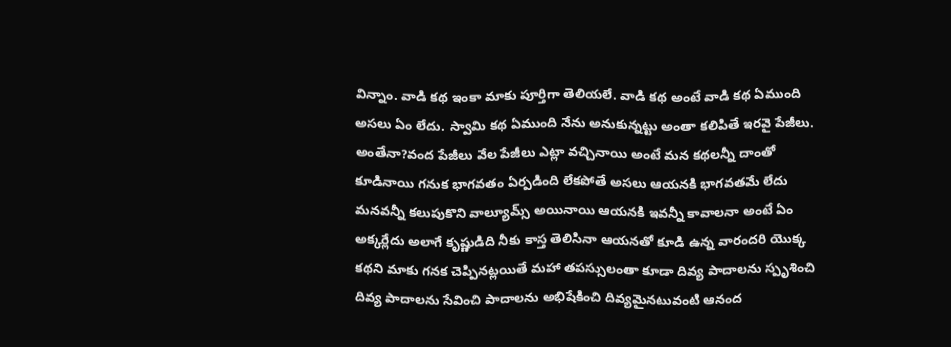విన్నాం. వాడి కథ ఇంకా మాకు పూర్తిగా తెలియలే. వాడి కథ అంటే వాడి కథ ఏముంది అసలు ఏం లేదు. స్వామి కథ ఏముంది నేను అనుకున్నట్టు అంతా కలిపితే ఇరవై పేజీలు. అంతేనా?వంద పేజీలు వేల పేజీలు ఎట్లా వచ్చినాయి అంటే మన కథలన్నీ దాంతో కూడినాయి గనుక భాగవతం ఏర్పడింది లేకపోతే అసలు ఆయనకి భాగవతమే లేదు మనవన్నీ కలుపుకొని వాల్యూమ్స్ అయినాయి ఆయనకి ఇవన్నీ కావాలనా అంటే ఏం అక్కర్లేదు అలాగే కృష్ణుడిది నీకు కాస్త తెలిసినా ఆయనతో కూడి ఉన్న వారందరి యొక్క కథని మాకు గనక చెప్పినట్లయితే మహా తపస్సులంతా కూడా దివ్య పాదాలను స్పృశించి దివ్య పాదాలను సేవించి పాదాలను అభిషేకించి దివ్యమైనటువంటి ఆనంద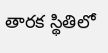తారక స్థితిలో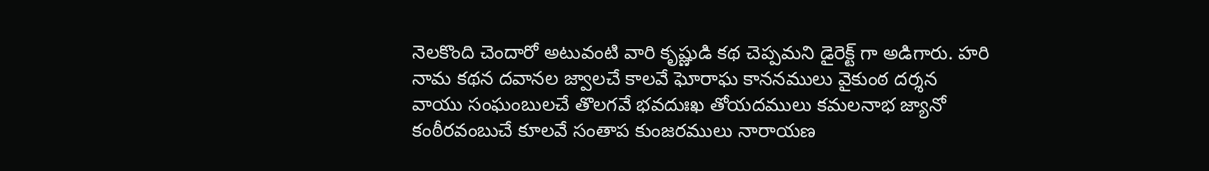నెలకొంది చెందారో అటువంటి వారి కృష్ణుడి కథ చెప్పమని డైరెక్ట్ గా అడిగారు. హరి నామ కథన దవానల జ్వాలచే కాలవే ఘోరాఘ కాననములు వైకుంఠ దర్శన వాయు సంఘంబులచే తొలగవే భవదుఃఖ తోయదములు కమలనాభ జ్యానో కంఠీరవంబుచే కూలవే సంతాప కుంజరములు నారాయణ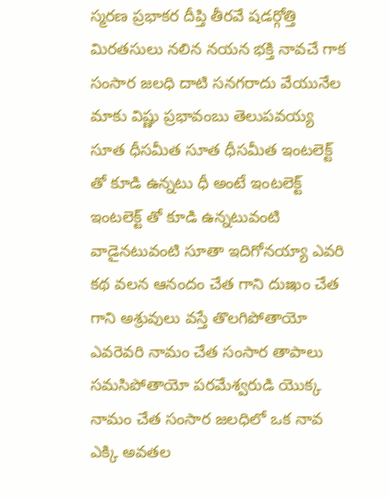స్మరణ ప్రభాకర దీప్తి తీరవే షడర్గోత్తి మిరతసులు నలిన నయన భక్తి నావచే గాక సంసార జలధి దాటి సనగరాదు వేయునేల మాకు విష్ణు ప్రభావంబు తెలుపవయ్య సూత ధీసమీత సూత ధీసమీత ఇంటలెక్ట్ తో కూడి ఉన్నటు ధీ అంటే ఇంటలెక్ట్ ఇంటలెక్ట్ తో కూడి ఉన్నటువంటి వాడైనటువంటి సూతా ఇదిగోనయ్యా ఎవరి కథ వలన ఆనందం చేత గాని దుఃఖం చేత గాని అశ్రువులు వస్తే తొలగిపోతాయో ఎవరెవరి నామం చేత సంసార తాపాలు సమసిపోతాయో పరమేశ్వరుడి యొక్క నామం చేత సంసార జలధిలో ఒక నావ ఎక్కి అవతల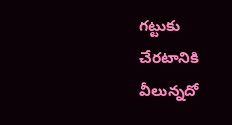గట్టుకు చేరటానికి వీలున్నదో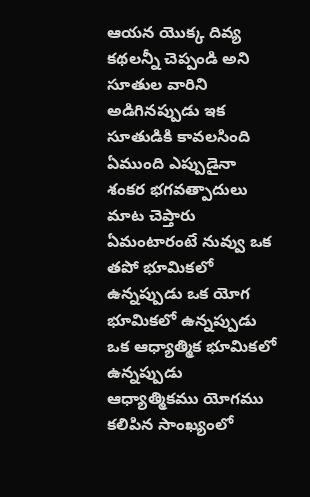ఆయన యొక్క దివ్య కథలన్నీ చెప్పండి అని సూతుల వారిని అడిగినప్పుడు ఇక సూతుడికి కావలసింది ఏముంది ఎప్పుడైనా శంకర భగవత్పాదులు మాట చెప్తారు ఏమంటారంటే నువ్వు ఒక తపో భూమికలో ఉన్నప్పుడు ఒక యోగ భూమికలో ఉన్నప్పుడు ఒక ఆధ్యాత్మిక భూమికలో ఉన్నప్పుడు ఆధ్యాత్మికము యోగము కలిపిన సాంఖ్యంలో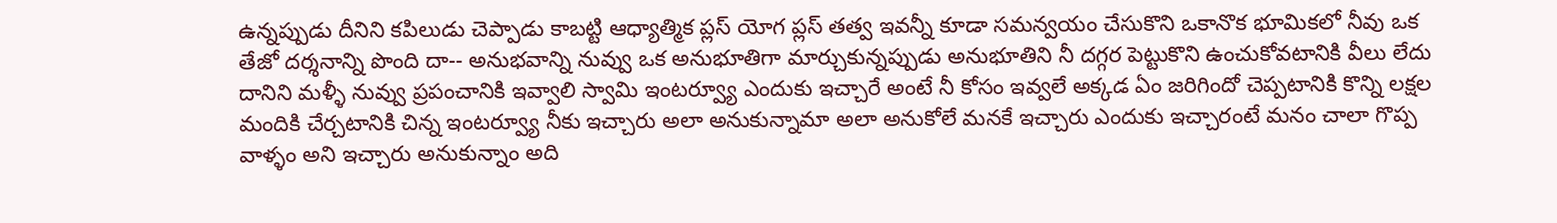ఉన్నప్పుడు దీనిని కపిలుడు చెప్పాడు కాబట్టి ఆధ్యాత్మిక ప్లస్ యోగ ప్లస్ తత్వ ఇవన్నీ కూడా సమన్వయం చేసుకొని ఒకానొక భూమికలో నీవు ఒక తేజో దర్శనాన్ని పొంది దా-- అనుభవాన్ని నువ్వు ఒక అనుభూతిగా మార్చుకున్నప్పుడు అనుభూతిని నీ దగ్గర పెట్టుకొని ఉంచుకోవటానికి వీలు లేదు దానిని మళ్ళీ నువ్వు ప్రపంచానికి ఇవ్వాలి స్వామి ఇంటర్వ్యూ ఎందుకు ఇచ్చారే అంటే నీ కోసం ఇవ్వలే అక్కడ ఏం జరిగిందో చెప్పటానికి కొన్ని లక్షల మందికి చేర్చటానికి చిన్న ఇంటర్వ్యూ నీకు ఇచ్చారు అలా అనుకున్నామా అలా అనుకోలే మనకే ఇచ్చారు ఎందుకు ఇచ్చారంటే మనం చాలా గొప్ప వాళ్ళం అని ఇచ్చారు అనుకున్నాం అది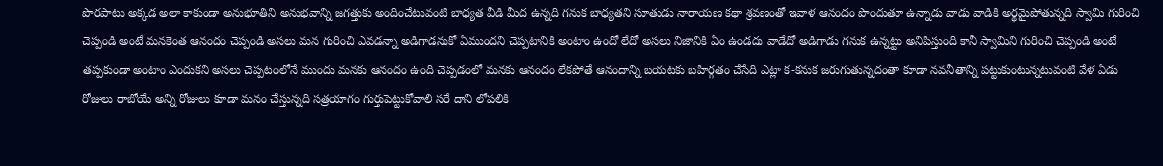పొరపాటు అక్కడ అలా కాకుండా అనుభూతిని అనుభవాన్ని జగత్తుకు అందించేటువంటి బాధ్యత వీడి మీద ఉన్నది గనుక బాధ్యతని సూతుడు నారాయణ కథా శ్రవణంతో ఇవాళ ఆనందం పొందుతూ ఉన్నాడు వాడు వాడికి అర్థమైపోతున్నది స్వామి గురించి చెప్పండి అంటే మనకెంత ఆనందం చెప్పండి అసలు మన గురించి ఎవడన్నా అడిగాడనుకో ఏముందని చెప్పటానికి అంటాం ఉందో లేదో అసలు నిజానికి ఏం ఉండదు వాడేదో అడిగాడు గనుక ఉన్నట్టు అనిపిస్తుంది కానీ స్వామిని గురించి చెప్పండి అంటే తప్పకుండా అంటాం ఎందుకని అసలు చెప్పటంలోనే ముందు మనకు ఆనందం ఉంది చెప్పడంలో మనకు ఆనందం లేకపోతే ఆనందాన్ని బయటకు బహిర్గతం చేసేది ఎట్లా క-కనుక జరుగుతున్నదంతా కూడా నవనీతాన్ని పట్టుకుంటున్నటువంటి వేళ ఏడు రోజులు రాబోయే అన్ని రోజులు కూడా మనం చేస్తున్నది సత్రయాగం గుర్తుపెట్టుకోవాలి సరే దాని లోపలికి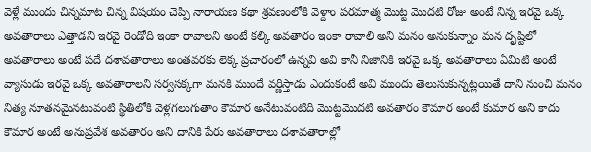వెళ్లే ముందు చిన్నమాట చిన్న విషయం చెప్పి నారాయణ కథా శ్రవణంలోకి వెళ్దాం పరమాత్మ మొట్ట మొదటి రోజు అంటే నిన్న ఇరవై ఒక్క అవతారాలు ఎత్తాడని ఇరవై రెండోది ఇంకా రావాలని అంటే కల్కి అవతారం ఇంకా రావాలి అని మనం అనుకున్నాం మన దృష్టిలో అవతారాలు అంటే పదే దశావతారాలు అంతవరకు లెక్క ప్రచారంలో ఉన్నవి అవి కానీ నిజానికి ఇరవై ఒక్క అవతారాలు ఏమిటి అంటే వ్యాసుడు ఇరవై ఒక్క అవతారాలని సర్వసక్కగా మనకి ముందే వర్ణిస్తాడు ఎందుకంటే అవి ముందు తెలుసుకున్నట్లయితే దాని నుంచి మనం నిత్య నూతనమైనటువంటి స్థితిలోకి వెళ్లగలుగుతాం కౌమార అనేటువంటిది మొట్టమొదటి అవతారం కౌమార అంటే కుమార అని కాదు కౌమార అంటే అనుప్రవేశ అవతారం అని దానికి పేరు అవతారాలు దశావతారాల్లో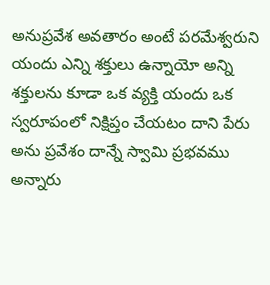అనుప్రవేశ అవతారం అంటే పరమేశ్వరుని యందు ఎన్ని శక్తులు ఉన్నాయో అన్ని శక్తులను కూడా ఒక వ్యక్తి యందు ఒక స్వరూపంలో నిక్షిప్తం చేయటం దాని పేరు అను ప్రవేశం దాన్నే స్వామి ప్రభవము అన్నారు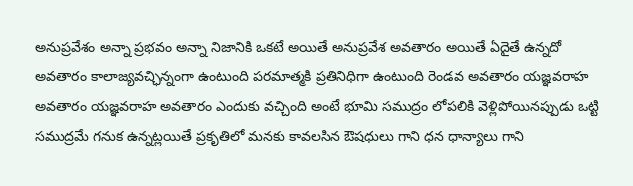అనుప్రవేశం అన్నా ప్రభవం అన్నా నిజానికి ఒకటే అయితే అనుప్రవేశ అవతారం అయితే ఏదైతే ఉన్నదో అవతారం కాలాజ్యవచ్ఛిన్నంగా ఉంటుంది పరమాత్మకి ప్రతినిధిగా ఉంటుంది రెండవ అవతారం యజ్ఞవరాహ అవతారం యజ్ఞవరాహ అవతారం ఎందుకు వచ్చింది అంటే భూమి సముద్రం లోపలికి వెళ్లిపోయినప్పుడు ఒట్టి సముద్రమే గనుక ఉన్నట్లయితే ప్రకృతిలో మనకు కావలసిన ఔషధులు గాని ధన ధాన్యాలు గాని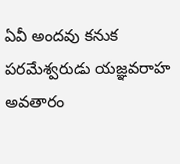ఏవీ అందవు కనుక పరమేశ్వరుడు యజ్ఞవరాహ అవతారం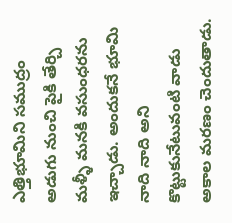ఎత్తిభూమిని సముద్రం అడుగు నుంచి పైకి తేర్చి మళ్ళీ మనకి వసుంధరను ఇచ్చాడు. అందుకనే భూమి నాది నాది అని కొట్టుకునేటువంటి వాడు అకాల మరణం చెందుతాడు.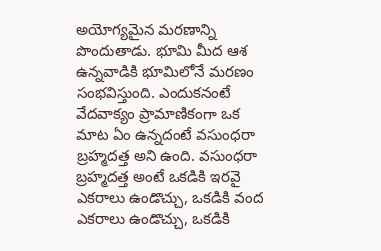అయోగ్యమైన మరణాన్ని పొందుతాడు. భూమి మీద ఆశ ఉన్నవాడికి భూమిలోనే మరణం సంభవిస్తుంది. ఎందుకనంటే వేదవాక్యం ప్రామాణికంగా ఒక మాట ఏం ఉన్నదంటే వసుంధరా బ్రహ్మదత్త అని ఉంది. వసుంధరా బ్రహ్మదత్త అంటే ఒకడికి ఇరవై ఎకరాలు ఉండొచ్చు, ఒకడికి వంద ఎకరాలు ఉండొచ్చు, ఒకడికి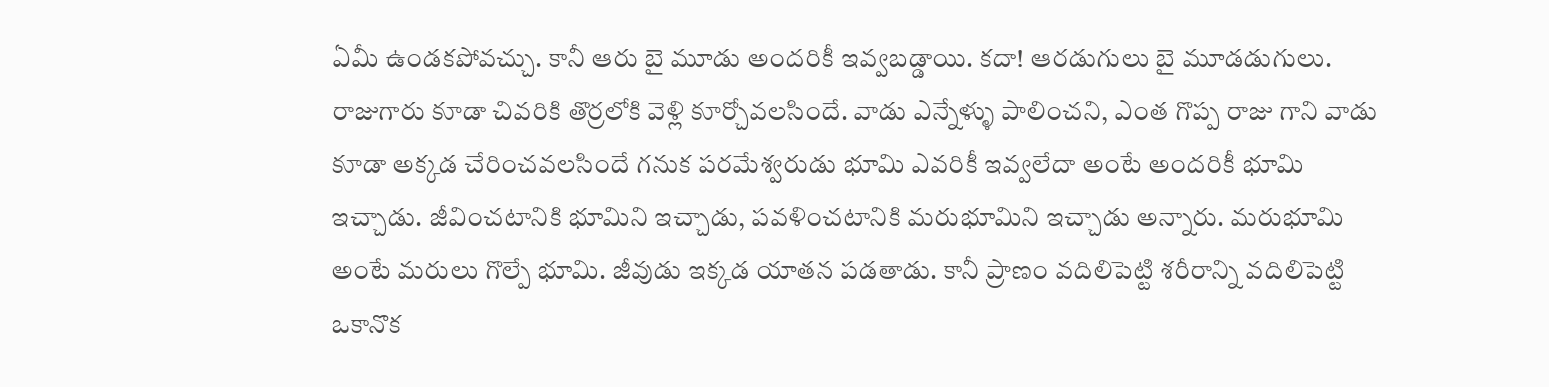ఏమీ ఉండకపోవచ్చు. కానీ ఆరు బై మూడు అందరికీ ఇవ్వబడ్డాయి. కదా! ఆరడుగులు బై మూడడుగులు. రాజుగారు కూడా చివరికి తొర్రలోకి వెళ్లి కూర్చోవలసిందే. వాడు ఎన్నేళ్ళు పాలించని, ఎంత గొప్ప రాజు గాని వాడు కూడా అక్కడ చేరించవలసిందే గనుక పరమేశ్వరుడు భూమి ఎవరికీ ఇవ్వలేదా అంటే అందరికీ భూమి ఇచ్చాడు. జీవించటానికి భూమిని ఇచ్చాడు, పవళించటానికి మరుభూమిని ఇచ్చాడు అన్నారు. మరుభూమి అంటే మరులు గొల్పే భూమి. జీవుడు ఇక్కడ యాతన పడతాడు. కానీ ప్రాణం వదిలిపెట్టి శరీరాన్ని వదిలిపెట్టి ఒకానొక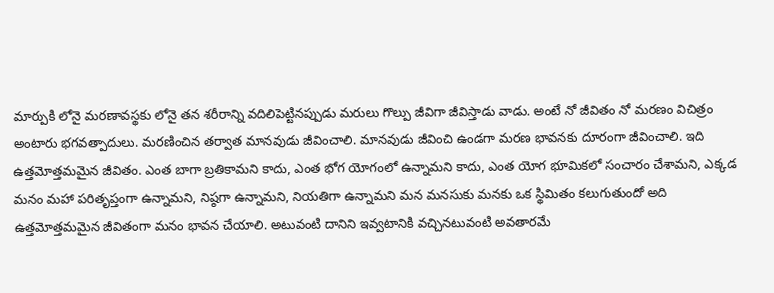మార్పుకి లోనై మరణావస్థకు లోనై తన శరీరాన్ని వదిలిపెట్టినప్పుడు మరులు గొల్పు జీవిగా జీవిస్తాడు వాడు. అంటే నో జీవితం నో మరణం విచిత్రం అంటారు భగవత్పాదులు. మరణించిన తర్వాత మానవుడు జీవించాలి. మానవుడు జీవించి ఉండగా మరణ భావనకు దూరంగా జీవించాలి. ఇది ఉత్తమోత్తమమైన జీవితం. ఎంత బాగా బ్రతికామని కాదు, ఎంత భోగ యోగంలో ఉన్నామని కాదు, ఎంత యోగ భూమికలో సంచారం చేశామని, ఎక్కడ మనం మహా పరితృప్తంగా ఉన్నామని, నిష్ఠగా ఉన్నామని, నియతిగా ఉన్నామని మన మనసుకు మనకు ఒక స్థిమితం కలుగుతుందో అది ఉత్తమోత్తమమైన జీవితంగా మనం భావన చేయాలి. అటువంటి దానిని ఇవ్వటానికి వచ్చినటువంటి అవతారమే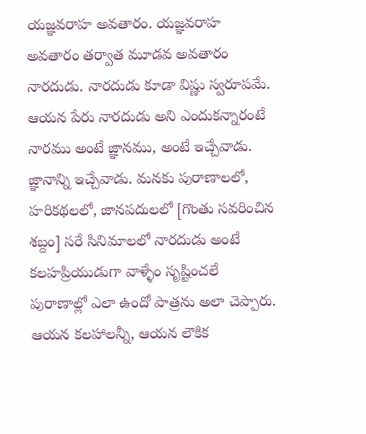యజ్ఞవరాహ అవతారం. యజ్ఞవరాహ అవతారం తర్వాత మూడవ అవతారం నారదుడు. నారదుడు కూడా విష్ణు స్వరూపమే. ఆయన పేరు నారదుడు అని ఎందుకన్నారంటే నారము అంటే జ్ఞానము, అంటే ఇచ్చేవాడు. జ్ఞానాన్ని ఇచ్చేవాడు. మనకు పురాణాలలో, హరికథలలో, జానపదులలో [గొంతు సవరించిన శబ్దం] సరే సినిమాలలో నారదుడు అంటే కలహప్రియుడుగా వాళ్ళేం సృష్టించలే పురాణాల్లో ఎలా ఉందో పాత్రను అలా చెప్పారు. ఆయన కలహాలన్నీ, ఆయన లౌకిక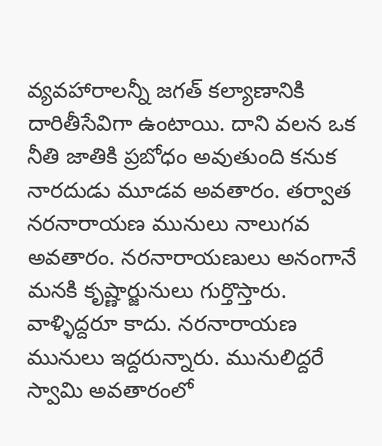వ్యవహారాలన్నీ జగత్ కల్యాణానికి దారితీసేవిగా ఉంటాయి. దాని వలన ఒక నీతి జాతికి ప్రబోధం అవుతుంది కనుక నారదుడు మూడవ అవతారం. తర్వాత నరనారాయణ మునులు నాలుగవ అవతారం. నరనారాయణులు అనంగానే మనకి కృష్ణార్జునులు గుర్తొస్తారు. వాళ్ళిద్దరూ కాదు. నరనారాయణ మునులు ఇద్దరున్నారు. మునులిద్దరే స్వామి అవతారంలో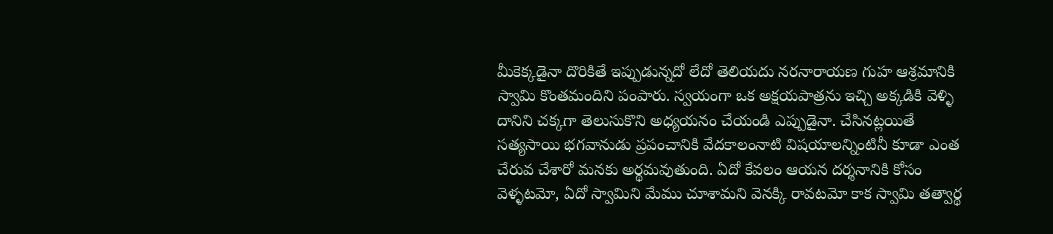మీకెక్కడైనా దొరికితే ఇప్పుడున్నదో లేదో తెలియదు నరనారాయణ గుహ ఆశ్రమానికి స్వామి కొంతమందిని పంపారు. స్వయంగా ఒక అక్షయపాత్రను ఇచ్చి అక్కడికి వెళ్ళి దానిని చక్కగా తెలుసుకొని అధ్యయనం చేయండి ఎప్పుడైనా. చేసినట్లయితే సత్యసాయి భగవానుడు ప్రపంచానికి వేదకాలంనాటి విషయాలన్నింటినీ కూడా ఎంత చేరువ చేశారో మనకు అర్థమవుతుంది. ఏదో కేవలం ఆయన దర్శనానికి కోసం వెళ్ళటమో, ఏదో స్వామిని మేము చూశామని వెనక్కి రావటమో కాక స్వామి తత్వార్థ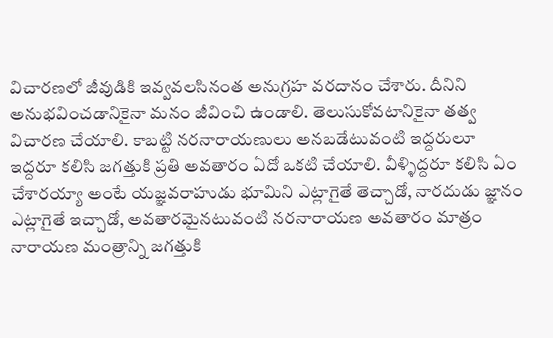విచారణలో జీవుడికి ఇవ్వవలసినంత అనుగ్రహ వరదానం చేశారు. దీనిని అనుభవించడానికైనా మనం జీవించి ఉండాలి. తెలుసుకోవటానికైనా తత్వ విచారణ చేయాలి. కాబట్టి నరనారాయణులు అనబడేటువంటి ఇద్దరులూ ఇద్దరూ కలిసి జగత్తుకి ప్రతి అవతారం ఏదో ఒకటి చేయాలి. వీళ్ళిద్దరూ కలిసి ఏం చేశారయ్యా అంటే యజ్ఞవరాహుడు భూమిని ఎట్లాగైతే తెచ్చాడో, నారదుడు జ్ఞానం ఎట్లాగైతే ఇచ్చాడో, అవతారమైనటువంటి నరనారాయణ అవతారం మాత్రం నారాయణ మంత్రాన్ని జగత్తుకి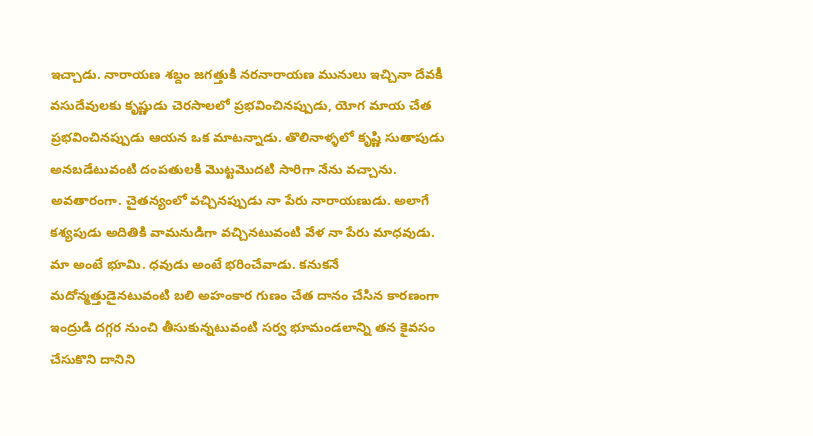ఇచ్చాడు. నారాయణ శబ్దం జగత్తుకి నరనారాయణ మునులు ఇచ్చినా దేవకీ వసుదేవులకు కృష్ణుడు చెరసాలలో ప్రభవించినప్పుడు, యోగ మాయ చేత ప్రభవించినప్పుడు ఆయన ఒక మాటన్నాడు. తొలినాళ్ళలో కృష్ణి సుతాపుడు అనబడేటువంటి దంపతులకి మొట్టమొదటి సారిగా నేను వచ్చాను. అవతారంగా. చైతన్యంలో వచ్చినప్పుడు నా పేరు నారాయణుడు. అలాగే కశ్యపుడు అదితికి వామనుడిగా వచ్చినటువంటి వేళ నా పేరు మాధవుడు. మా అంటే భూమి. ధవుడు అంటే భరించేవాడు. కనుకనే మదోన్మత్తుడైనటువంటి బలి అహంకార గుణం చేత దానం చేసిన కారణంగా ఇంద్రుడి దగ్గర నుంచి తీసుకున్నటువంటి సర్వ భూమండలాన్ని తన కైవసం చేసుకొని దానిని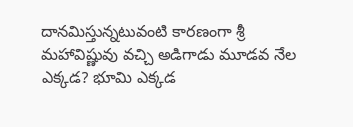దానమిస్తున్నటువంటి కారణంగా శ్రీ మహావిష్ణువు వచ్చి అడిగాడు మూడవ నేల ఎక్కడ? భూమి ఎక్కడ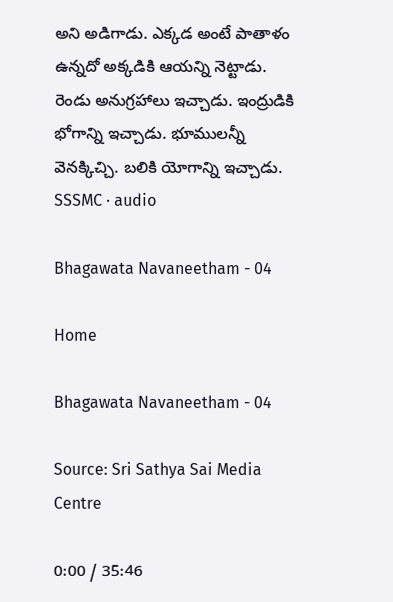అని అడిగాడు. ఎక్కడ అంటే పాతాళం ఉన్నదో అక్కడికి ఆయన్ని నెట్టాడు. రెండు అనుగ్రహాలు ఇచ్చాడు. ఇంద్రుడికి భోగాన్ని ఇచ్చాడు. భూములన్నీ వెనక్కిచ్చి. బలికి యోగాన్ని ఇచ్చాడు.
SSSMC · audio

Bhagawata Navaneetham - 04

Home

Bhagawata Navaneetham - 04

Source: Sri Sathya Sai Media Centre

0:00 / 35:46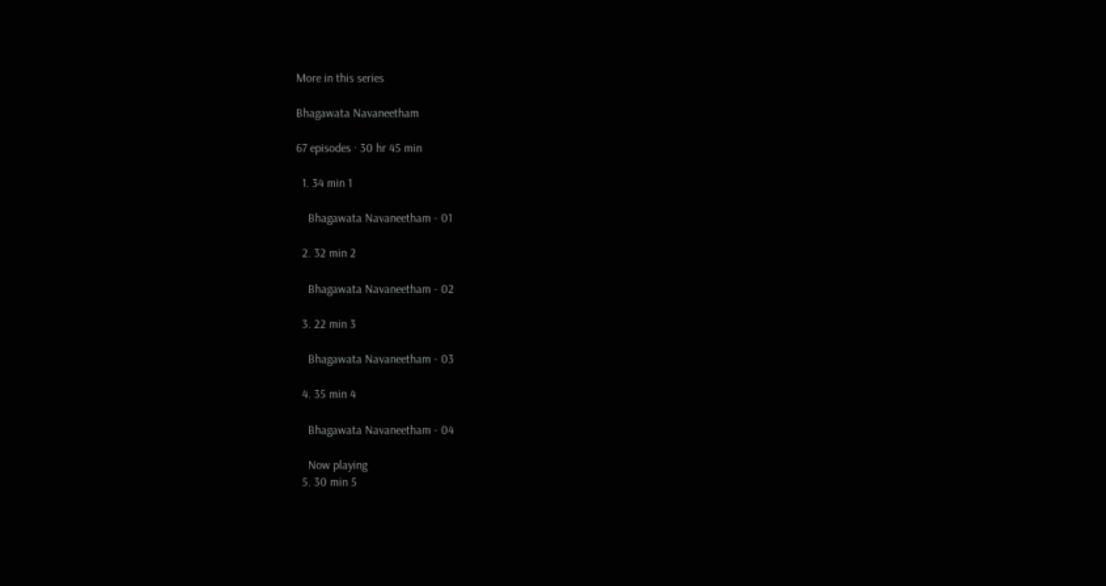More in this series

Bhagawata Navaneetham

67 episodes · 30 hr 45 min

  1. 34 min 1

    Bhagawata Navaneetham - 01

  2. 32 min 2

    Bhagawata Navaneetham - 02

  3. 22 min 3

    Bhagawata Navaneetham - 03

  4. 35 min 4

    Bhagawata Navaneetham - 04

    Now playing
  5. 30 min 5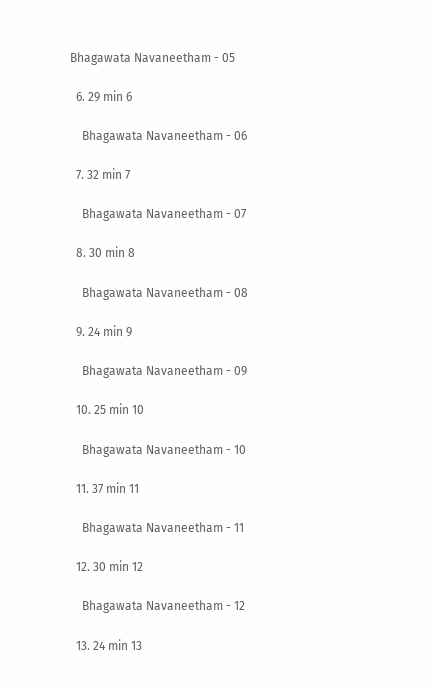Bhagawata Navaneetham - 05

  6. 29 min 6

    Bhagawata Navaneetham - 06

  7. 32 min 7

    Bhagawata Navaneetham - 07

  8. 30 min 8

    Bhagawata Navaneetham - 08

  9. 24 min 9

    Bhagawata Navaneetham - 09

  10. 25 min 10

    Bhagawata Navaneetham - 10

  11. 37 min 11

    Bhagawata Navaneetham - 11

  12. 30 min 12

    Bhagawata Navaneetham - 12

  13. 24 min 13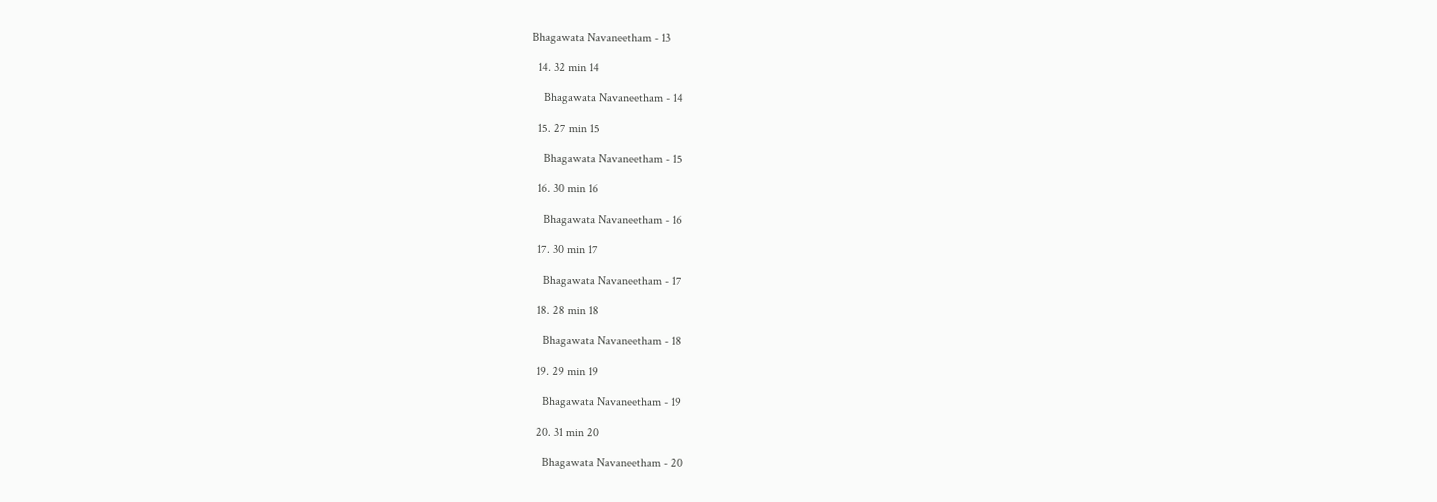Bhagawata Navaneetham - 13

  14. 32 min 14

    Bhagawata Navaneetham - 14

  15. 27 min 15

    Bhagawata Navaneetham - 15

  16. 30 min 16

    Bhagawata Navaneetham - 16

  17. 30 min 17

    Bhagawata Navaneetham - 17

  18. 28 min 18

    Bhagawata Navaneetham - 18

  19. 29 min 19

    Bhagawata Navaneetham - 19

  20. 31 min 20

    Bhagawata Navaneetham - 20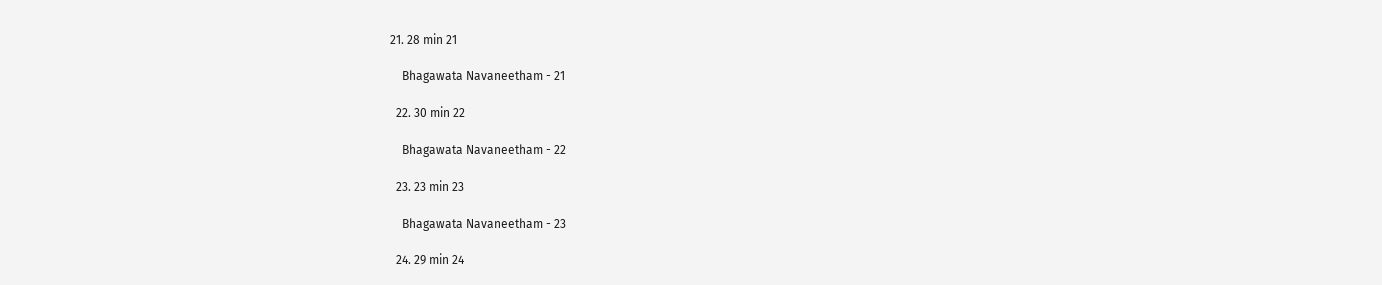21. 28 min 21

    Bhagawata Navaneetham - 21

  22. 30 min 22

    Bhagawata Navaneetham - 22

  23. 23 min 23

    Bhagawata Navaneetham - 23

  24. 29 min 24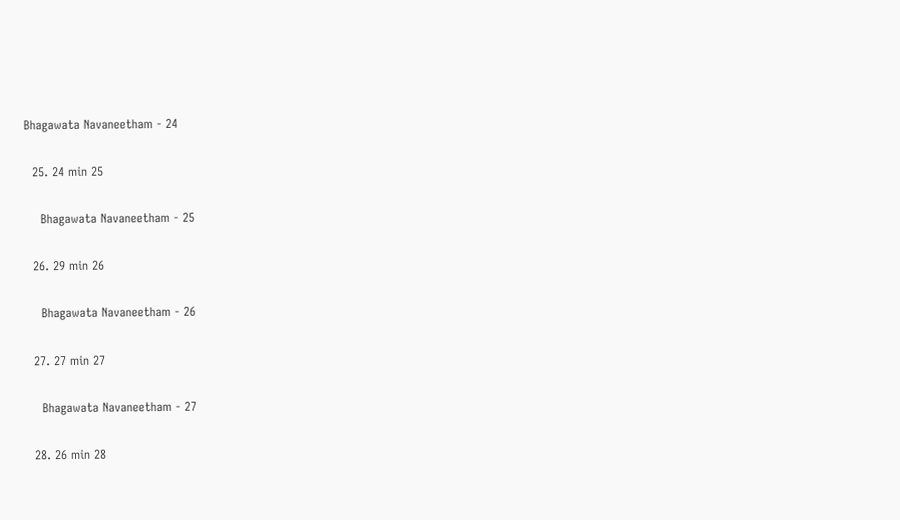Bhagawata Navaneetham - 24

  25. 24 min 25

    Bhagawata Navaneetham - 25

  26. 29 min 26

    Bhagawata Navaneetham - 26

  27. 27 min 27

    Bhagawata Navaneetham - 27

  28. 26 min 28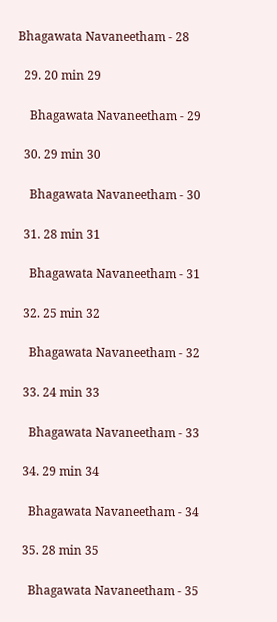Bhagawata Navaneetham - 28

  29. 20 min 29

    Bhagawata Navaneetham - 29

  30. 29 min 30

    Bhagawata Navaneetham - 30

  31. 28 min 31

    Bhagawata Navaneetham - 31

  32. 25 min 32

    Bhagawata Navaneetham - 32

  33. 24 min 33

    Bhagawata Navaneetham - 33

  34. 29 min 34

    Bhagawata Navaneetham - 34

  35. 28 min 35

    Bhagawata Navaneetham - 35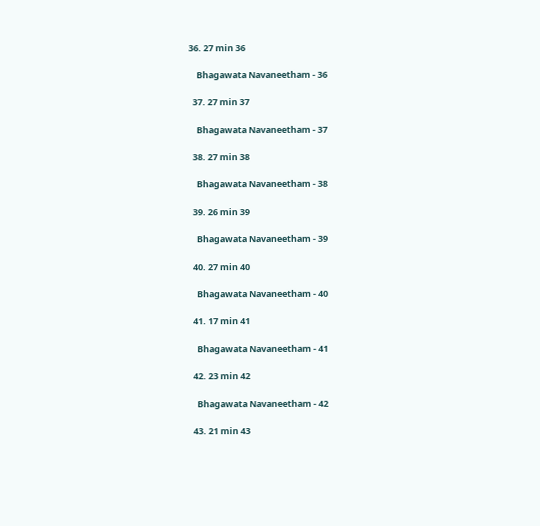36. 27 min 36

    Bhagawata Navaneetham - 36

  37. 27 min 37

    Bhagawata Navaneetham - 37

  38. 27 min 38

    Bhagawata Navaneetham - 38

  39. 26 min 39

    Bhagawata Navaneetham - 39

  40. 27 min 40

    Bhagawata Navaneetham - 40

  41. 17 min 41

    Bhagawata Navaneetham - 41

  42. 23 min 42

    Bhagawata Navaneetham - 42

  43. 21 min 43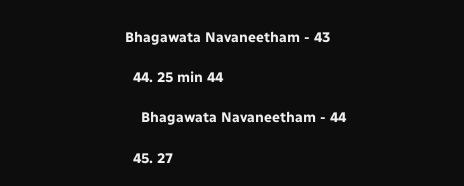Bhagawata Navaneetham - 43

  44. 25 min 44

    Bhagawata Navaneetham - 44

  45. 27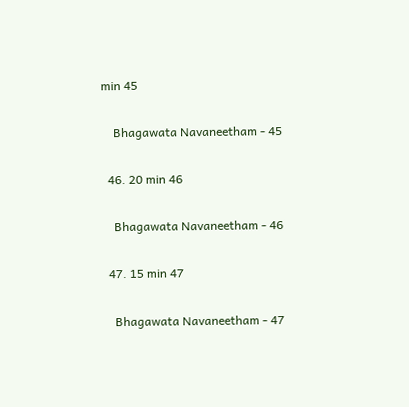min 45

    Bhagawata Navaneetham - 45

  46. 20 min 46

    Bhagawata Navaneetham - 46

  47. 15 min 47

    Bhagawata Navaneetham - 47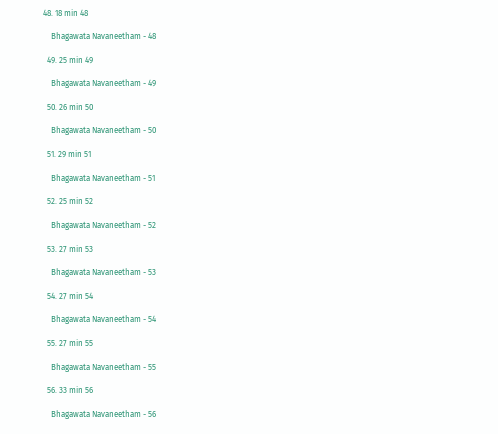48. 18 min 48

    Bhagawata Navaneetham - 48

  49. 25 min 49

    Bhagawata Navaneetham - 49

  50. 26 min 50

    Bhagawata Navaneetham - 50

  51. 29 min 51

    Bhagawata Navaneetham - 51

  52. 25 min 52

    Bhagawata Navaneetham - 52

  53. 27 min 53

    Bhagawata Navaneetham - 53

  54. 27 min 54

    Bhagawata Navaneetham - 54

  55. 27 min 55

    Bhagawata Navaneetham - 55

  56. 33 min 56

    Bhagawata Navaneetham - 56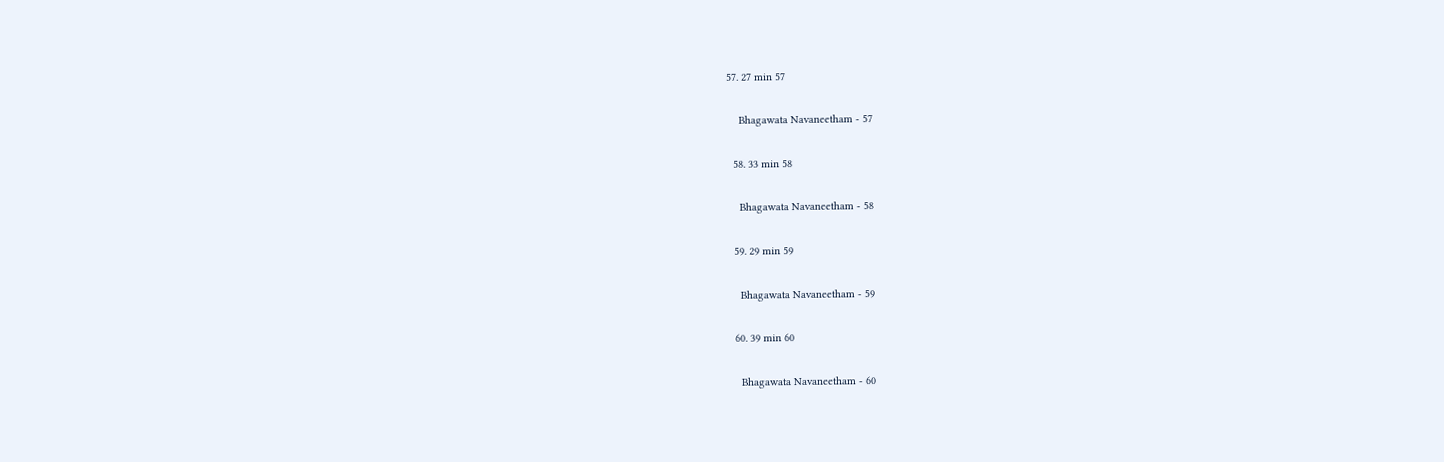57. 27 min 57

    Bhagawata Navaneetham - 57

  58. 33 min 58

    Bhagawata Navaneetham - 58

  59. 29 min 59

    Bhagawata Navaneetham - 59

  60. 39 min 60

    Bhagawata Navaneetham - 60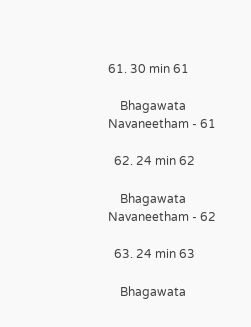61. 30 min 61

    Bhagawata Navaneetham - 61

  62. 24 min 62

    Bhagawata Navaneetham - 62

  63. 24 min 63

    Bhagawata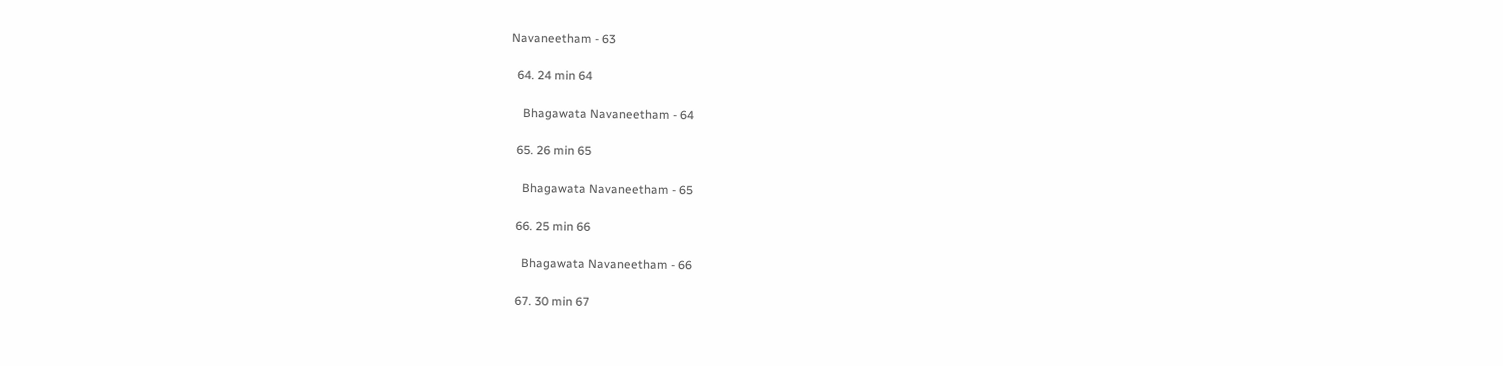Navaneetham - 63

  64. 24 min 64

    Bhagawata Navaneetham - 64

  65. 26 min 65

    Bhagawata Navaneetham - 65

  66. 25 min 66

    Bhagawata Navaneetham - 66

  67. 30 min 67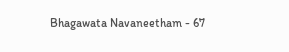Bhagawata Navaneetham - 67